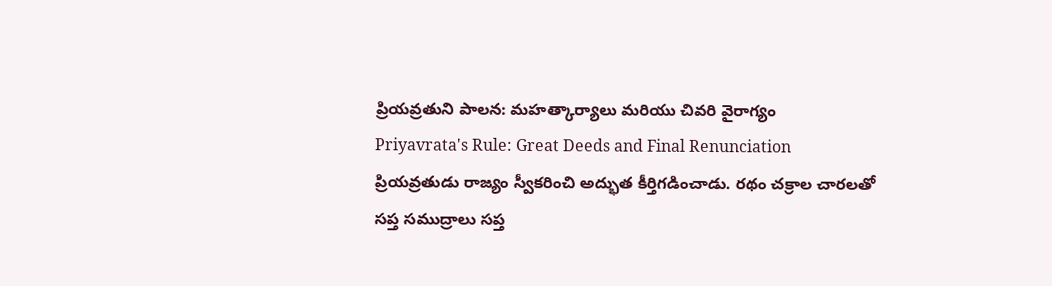ప్రియవ్రతుని పాలన: మహత్కార్యాలు మరియు చివరి వైరాగ్యం
Priyavrata's Rule: Great Deeds and Final Renunciation
ప్రియవ్రతుడు రాజ్యం స్వీకరించి అద్భుత కీర్తిగడించాడు. రథం చక్రాల చారలతో సప్త సముద్రాలు సప్త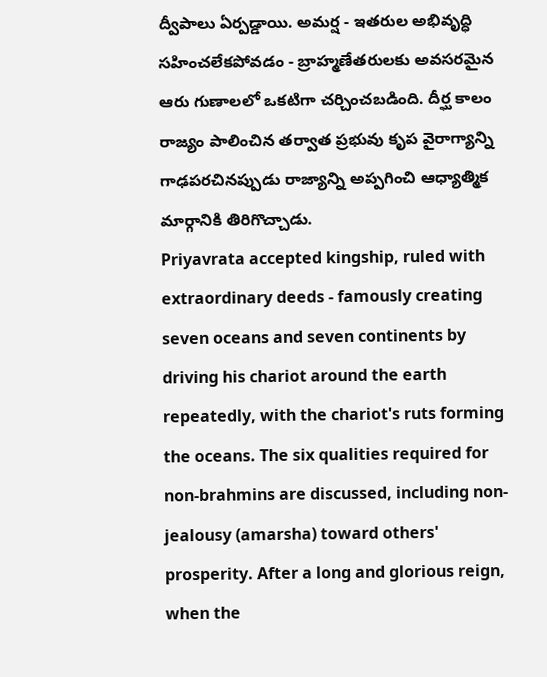ద్వీపాలు ఏర్పడ్డాయి. అమర్ష - ఇతరుల అభివృద్ధి సహించలేకపోవడం - బ్రాహ్మణేతరులకు అవసరమైన ఆరు గుణాలలో ఒకటిగా చర్చించబడింది. దీర్ఘ కాలం రాజ్యం పాలించిన తర్వాత ప్రభువు కృప వైరాగ్యాన్ని గాఢపరచినప్పుడు రాజ్యాన్ని అప్పగించి ఆధ్యాత్మిక మార్గానికి తిరిగొచ్చాడు.
Priyavrata accepted kingship, ruled with extraordinary deeds - famously creating seven oceans and seven continents by driving his chariot around the earth repeatedly, with the chariot's ruts forming the oceans. The six qualities required for non-brahmins are discussed, including non-jealousy (amarsha) toward others' prosperity. After a long and glorious reign, when the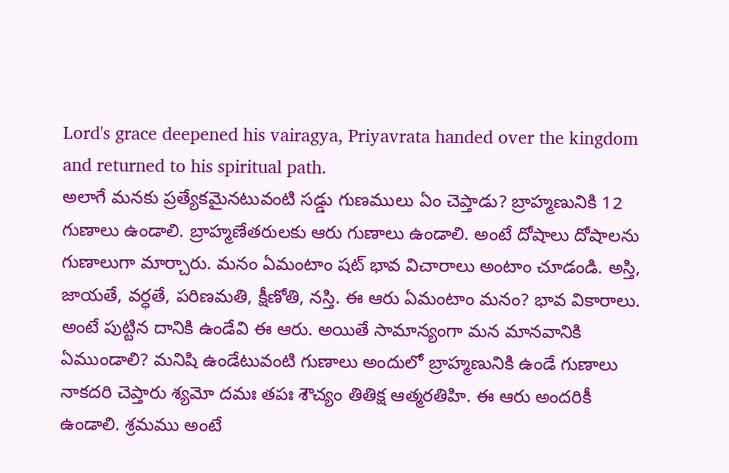Lord's grace deepened his vairagya, Priyavrata handed over the kingdom and returned to his spiritual path.
అలాగే మనకు ప్రత్యేకమైనటువంటి సడ్డు గుణములు ఏం చెప్తాడు? బ్రాహ్మణునికి 12 గుణాలు ఉండాలి. బ్రాహ్మణేతరులకు ఆరు గుణాలు ఉండాలి. అంటే దోషాలు దోషాలను గుణాలుగా మార్చారు. మనం ఏమంటాం షట్ భావ విచారాలు అంటాం చూడండి. అస్తి, జాయతే, వర్ధతే, పరిణమతి, క్షీణోతి, నస్తి. ఈ ఆరు ఏమంటాం మనం? భావ వికారాలు. అంటే పుట్టిన దానికి ఉండేవి ఈ ఆరు. అయితే సామాన్యంగా మన మానవానికి ఏముండాలి? మనిషి ఉండేటువంటి గుణాలు అందులో బ్రాహ్మణునికి ఉండే గుణాలు నాకదరి చెప్తారు శ్యమో దమః తపః శౌచ్యం తితిక్ష ఆత్మరతిహి. ఈ ఆరు అందరికీ ఉండాలి. శ్రమము అంటే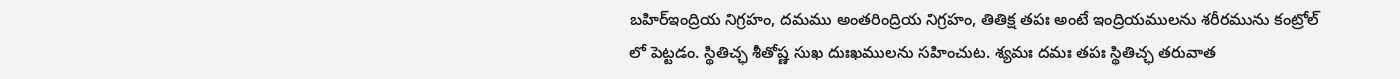బహిర్ఇంద్రియ నిగ్రహం, దమము అంతరింద్రియ నిగ్రహం, తితిక్ష తపః అంటే ఇంద్రియములను శరీరమును కంట్రోల్ లో పెట్టడం. స్థితిచ్ఛ శీతోష్ణ సుఖ దుఃఖములను సహించుట. శ్యమః దమః తపః స్థితిచ్ఛ తరువాత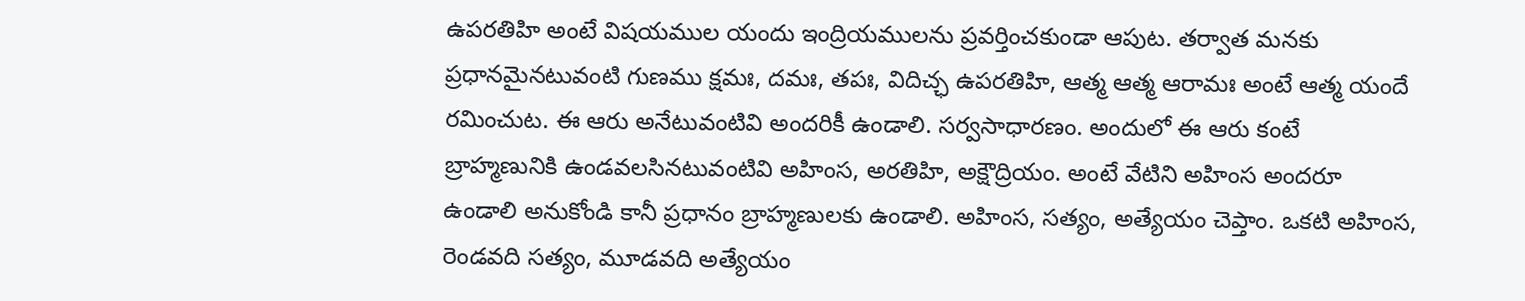ఉపరతిహి అంటే విషయముల యందు ఇంద్రియములను ప్రవర్తించకుండా ఆపుట. తర్వాత మనకు ప్రధానమైనటువంటి గుణము క్షమః, దమః, తపః, విదిచ్ఛ ఉపరతిహి, ఆత్మ ఆత్మ ఆరామః అంటే ఆత్మ యందే రమించుట. ఈ ఆరు అనేటువంటివి అందరికీ ఉండాలి. సర్వసాధారణం. అందులో ఈ ఆరు కంటే బ్రాహ్మణునికి ఉండవలసినటువంటివి అహింస, అరతిహి, అక్షౌద్రియం. అంటే వేటిని అహింస అందరూ ఉండాలి అనుకోండి కానీ ప్రధానం బ్రాహ్మణులకు ఉండాలి. అహింస, సత్యం, అత్యేయం చెప్తాం. ఒకటి అహింస, రెండవది సత్యం, మూడవది అత్యేయం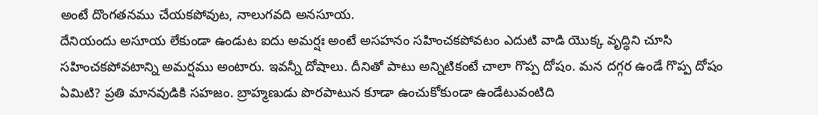అంటే దొంగతనము చేయకపోవుట, నాలుగవది అనసూయ.
దేనియందు అసూయ లేకుండా ఉండుట ఐదు అమర్షః అంటే అసహనం సహించకపోవటం ఎదుటి వాడి యొక్క వృద్ధిని చూసి సహించకపోవటాన్ని అమర్షము అంటారు. ఇవన్నీ దోషాలు. దీనితో పాటు అన్నిటికంటే చాలా గొప్ప దోషం. మన దగ్గర ఉండే గొప్ప దోషం ఏమిటి? ప్రతి మానవుడికి సహజం. బ్రాహ్మణుడు పొరపాటున కూడా ఉంచుకోకుండా ఉండేటువంటిది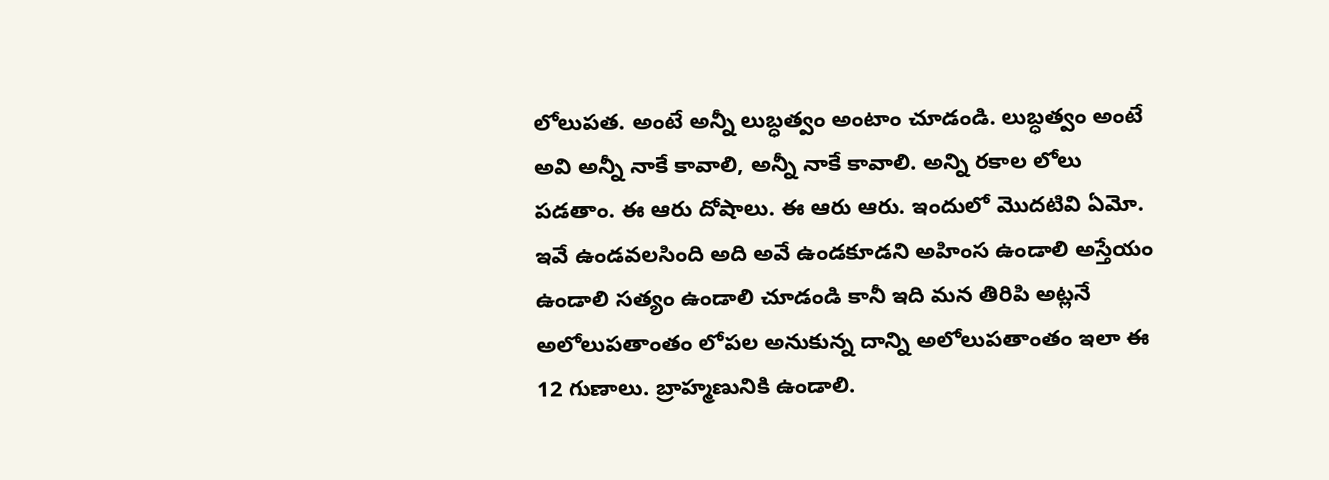లోలుపత. అంటే అన్నీ లుబ్ధత్వం అంటాం చూడండి. లుబ్ధత్వం అంటే అవి అన్నీ నాకే కావాలి, అన్నీ నాకే కావాలి. అన్ని రకాల లోలు పడతాం. ఈ ఆరు దోషాలు. ఈ ఆరు ఆరు. ఇందులో మొదటివి ఏమో. ఇవే ఉండవలసింది అది అవే ఉండకూడని అహింస ఉండాలి అస్తేయం ఉండాలి సత్యం ఉండాలి చూడండి కానీ ఇది మన తిరిపి అట్లనే అలోలుపతాంతం లోపల అనుకున్న దాన్ని అలోలుపతాంతం ఇలా ఈ 12 గుణాలు. బ్రాహ్మణునికి ఉండాలి.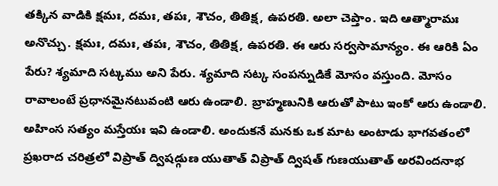తక్కిన వాడికి క్షమః, దమః, తపః, శౌచం, తితిక్ష, ఉపరతి. అలా చెప్తాం. ఇది ఆత్మారామః అనొచ్చు. క్షమః, దమః, తపః, శౌచం, తితిక్ష, ఉపరతి. ఈ ఆరు సర్వసామాన్యం. ఈ ఆరికి ఏం పేరు? శ్యమాది సట్కము అని పేరు. శ్యమాది సట్క సంపన్నుడికే మోసం వస్తుంది. మోసం రావాలంటే ప్రధానమైనటువంటి ఆరు ఉండాలి. బ్రాహ్మణునికి ఆరుతో పాటు ఇంకో ఆరు ఉండాలి. అహింస సత్యం మస్తేయః ఇవి ఉండాలి. అందుకనే మనకు ఒక మాట అంటాడు భాగవతంలో ప్రఖరాద చరిత్రలో విప్రాత్ ద్విషడ్గుణ యుతాత్ విప్రాత్ ద్విషత్ గుణయుతాత్ అరవిందనాభ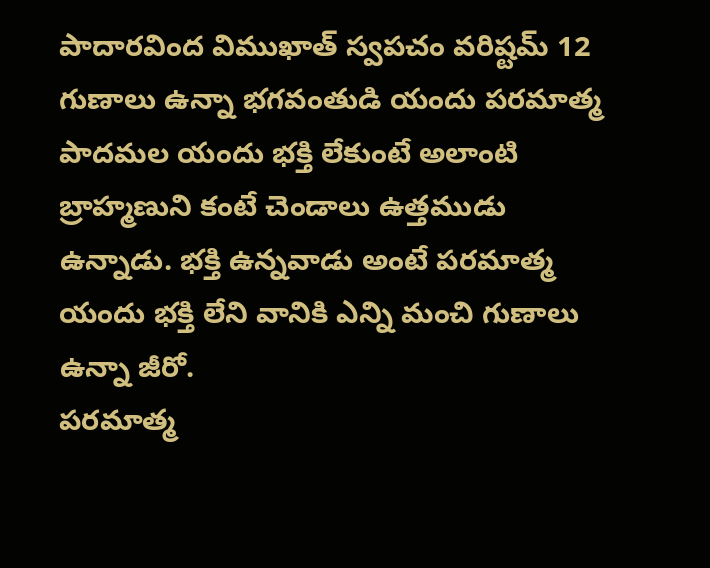పాదారవింద విముఖాత్ స్వపచం వరిష్టమ్ 12 గుణాలు ఉన్నా భగవంతుడి యందు పరమాత్మ పాదమల యందు భక్తి లేకుంటే అలాంటి బ్రాహ్మణుని కంటే చెండాలు ఉత్తముడు ఉన్నాడు. భక్తి ఉన్నవాడు అంటే పరమాత్మ యందు భక్తి లేని వానికి ఎన్ని మంచి గుణాలు ఉన్నా జీరో.
పరమాత్మ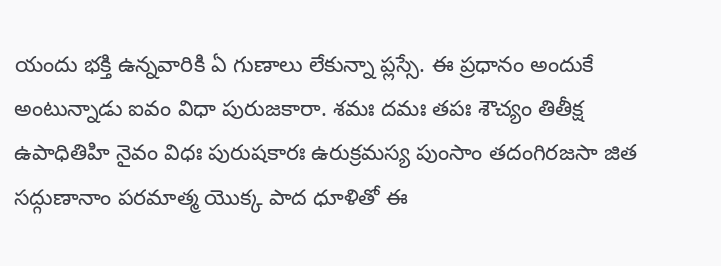యందు భక్తి ఉన్నవారికి ఏ గుణాలు లేకున్నా ప్లస్సే. ఈ ప్రధానం అందుకే అంటున్నాడు ఐవం విధా పురుజకారా. శమః దమః తపః శౌచ్యం తితీక్ష ఉపాధితిహి నైవం విధః పురుషకారః ఉరుక్రమస్య పుంసాం తదంగిరజసా జిత సద్గుణానాం పరమాత్మ యొక్క పాద ధూళితో ఈ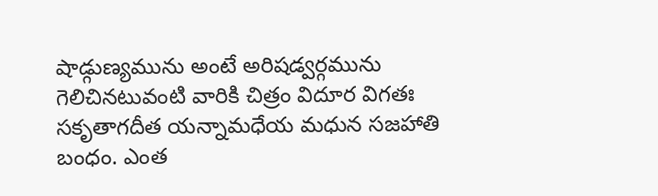షాడ్గుణ్యమును అంటే అరిషడ్వర్గమును గెలిచినటువంటి వారికి చిత్రం విదూర విగతః సకృతాగదీత యన్నామధేయ మధున సజహాతి బంధం. ఎంత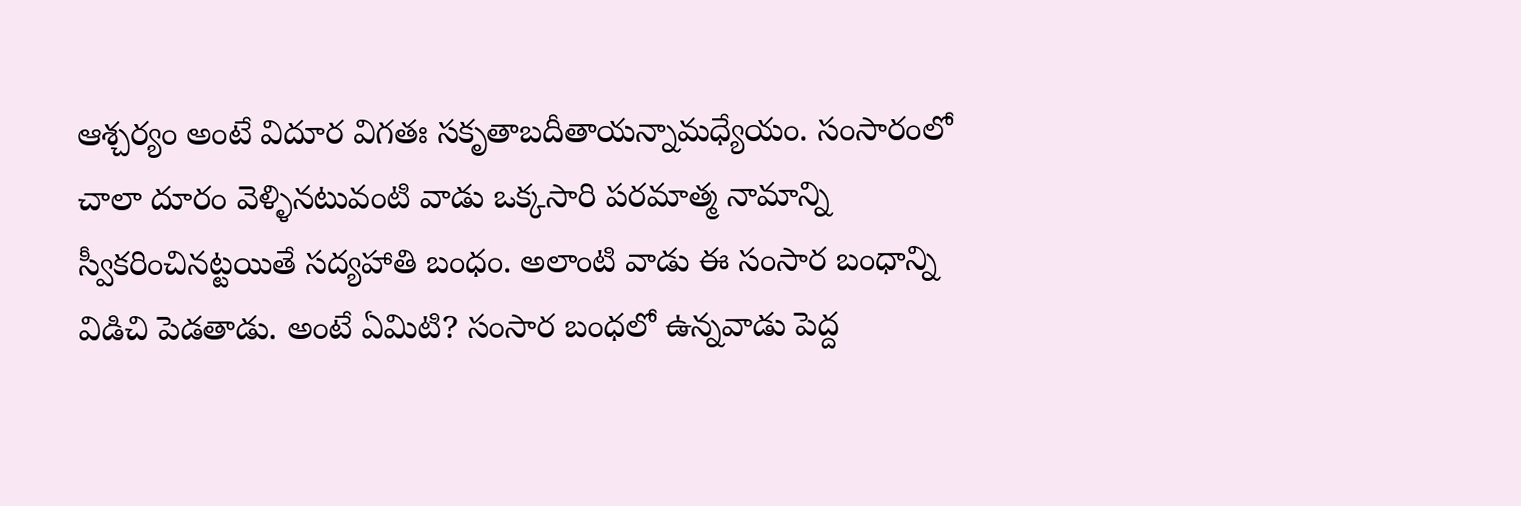ఆశ్చర్యం అంటే విదూర విగతః సకృతాబదీతాయన్నామధ్యేయం. సంసారంలో చాలా దూరం వెళ్ళినటువంటి వాడు ఒక్కసారి పరమాత్మ నామాన్ని స్వీకరించినట్టయితే సద్యహాతి బంధం. అలాంటి వాడు ఈ సంసార బంధాన్ని విడిచి పెడతాడు. అంటే ఏమిటి? సంసార బంధలో ఉన్నవాడు పెద్ద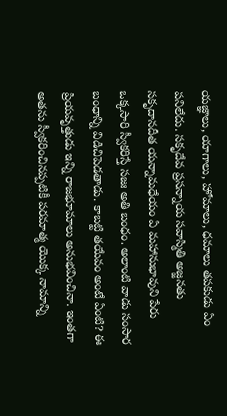యజ్ఞాలు, యాగాలు, హోమాలు, ధమాలు తపకుడు ఏం పనిలేదు. సకృదేవ ప్రసన్నాయ సవాస్మితి అజ్జనతు సకృదానదీత యన్నామధేయం ఏ మహానుభావుని పేరు ఒక్కసారి స్వీకరిస్తే సజః అతి బంధం. అలాంటి వాడు సంసార బంధాన్ని విడిచిపెడతాడు. కాబట్టి తయేవం అంటే ఏంటి? ఈ ప్రియవృత్తుడు ఇన్ని రాజభూమాలు అనుభవించినా. ఇంతగా అతను స్వీకరించినప్పటికీ పరమాత్మ యొక్క నామాన్ని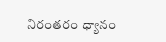నిరంతరం ధ్యానం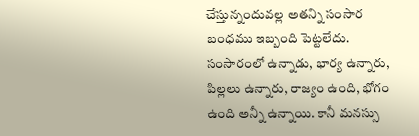చేస్తున్నందువల్ల అతన్ని సంసార బంధము ఇబ్బంది పెట్టలేదు. సంసారంలో ఉన్నాడు, భార్య ఉన్నారు, పిల్లలు ఉన్నారు, రాజ్యం ఉంది, భోగం ఉంది అన్నీ ఉన్నాయి. కానీ మనస్సు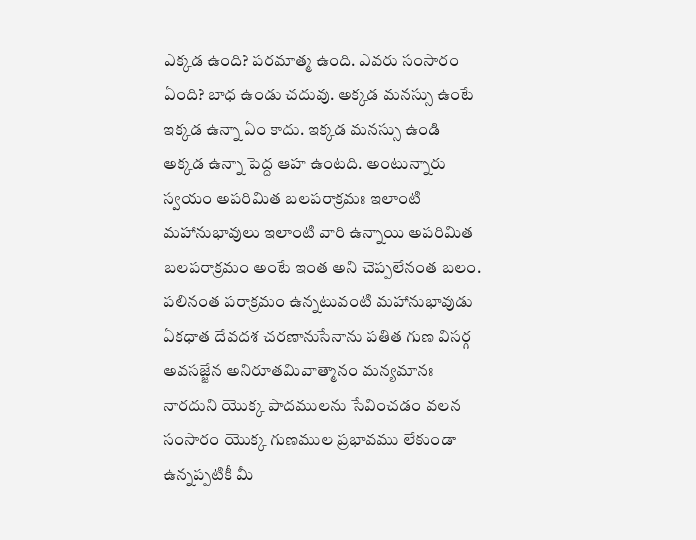ఎక్కడ ఉంది? పరమాత్మ ఉంది. ఎవరు సంసారం ఏంది? బాధ ఉండు చదువు. అక్కడ మనస్సు ఉంటే ఇక్కడ ఉన్నా ఏం కాదు. ఇక్కడ మనస్సు ఉండి అక్కడ ఉన్నా పెద్ద ఆహ ఉంటది. అంటున్నారు స్వయం అపరిమిత బలపరాక్రమః ఇలాంటి మహానుభావులు ఇలాంటి వారి ఉన్నాయి అపరిమిత బలపరాక్రమం అంటే ఇంత అని చెప్పలేనంత బలం.
పలినంత పరాక్రమం ఉన్నటువంటి మహానుభావుడు ఏకధాత దేవదశ చరణానుసేనాను పతిత గుణ విసర్గ అవసజ్జేన అనిరూతమివాత్మానం మన్యమానః నారదుని యొక్క పాదములను సేవించడం వలన సంసారం యొక్క గుణముల ప్రభావము లేకుండా ఉన్నప్పటికీ మీ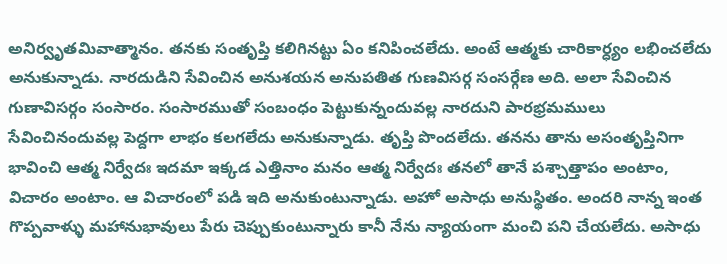అనిర్వృతమివాత్మానం. తనకు సంతృప్తి కలిగినట్టు ఏం కనిపించలేదు. అంటే ఆత్మకు చారికార్ధ్యం లభించలేదు అనుకున్నాడు. నారదుడిని సేవించిన అనుశయన అనుపతిత గుణవిసర్గ సంసర్గేణ అది. అలా సేవించిన గుణావిసర్గం సంసారం. సంసారముతో సంబంధం పెట్టుకున్నందువల్ల నారదుని పారభ్రమములు సేవించినందువల్ల పెద్దగా లాభం కలగలేదు అనుకున్నాడు. తృప్తి పొందలేదు. తనను తాను అసంతృప్తినిగా భావించి ఆత్మ నిర్వేదః ఇదమా ఇక్కడ ఎత్తినాం మనం ఆత్మ నిర్వేదః తనలో తానే పశ్చాత్తాపం అంటాం, విచారం అంటాం. ఆ విచారంలో పడి ఇది అనుకుంటున్నాడు. అహో అసాధు అనుస్థితం. అందరి నాన్న ఇంత గొప్పవాళ్ళు మహానుభావులు పేరు చెప్పుకుంటున్నారు కానీ నేను న్యాయంగా మంచి పని చేయలేదు. అసాధు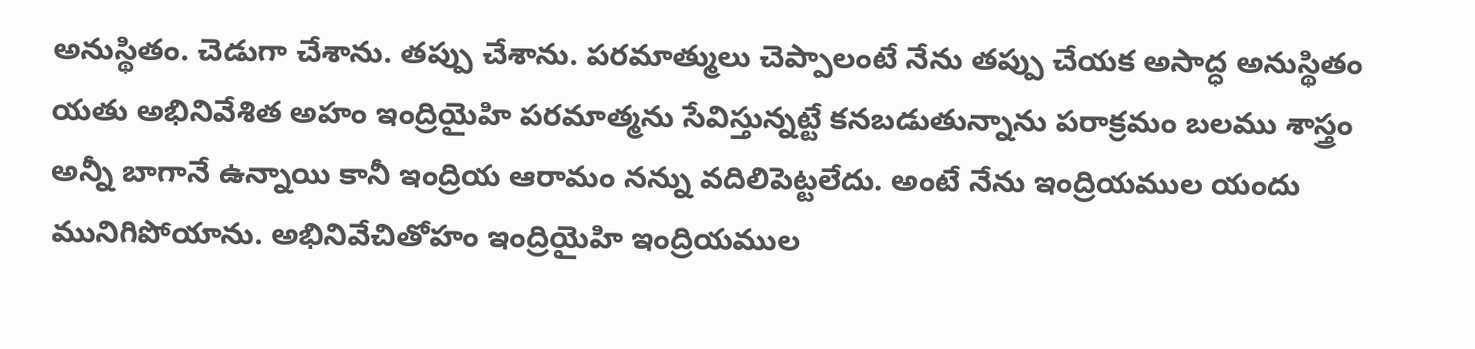అనుస్థితం. చెడుగా చేశాను. తప్పు చేశాను. పరమాత్ములు చెప్పాలంటే నేను తప్పు చేయక అసాద్ధ అనుస్థితం యతు అభినివేశిత అహం ఇంద్రియైహి పరమాత్మను సేవిస్తున్నట్టే కనబడుతున్నాను పరాక్రమం బలము శాస్త్రం అన్నీ బాగానే ఉన్నాయి కానీ ఇంద్రియ ఆరామం నన్ను వదిలిపెట్టలేదు. అంటే నేను ఇంద్రియముల యందు మునిగిపోయాను. అభినివేచితోహం ఇంద్రియైహి ఇంద్రియముల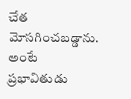చేత మోసగించబడ్డాను. అంటే ప్రభావితుడు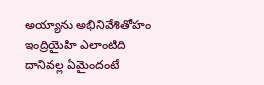అయ్యాను అభినివేశితోహం ఇంద్రియైహి ఎలాంటిది దానివల్ల ఏమైందంటే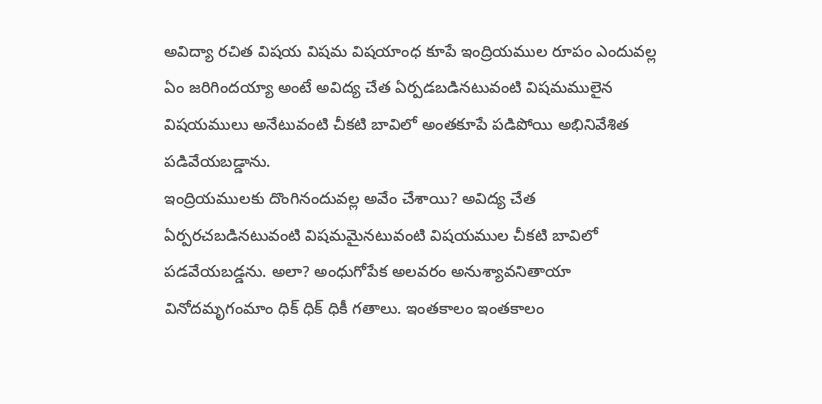అవిద్యా రచిత విషయ విషమ విషయాంధ కూపే ఇంద్రియముల రూపం ఎందువల్ల ఏం జరిగిందయ్యా అంటే అవిద్య చేత ఏర్పడబడినటువంటి విషమములైన విషయములు అనేటువంటి చీకటి బావిలో అంతకూపే పడిపోయి అభినివేశిత పడివేయబడ్డాను.
ఇంద్రియములకు దొంగినందువల్ల అవేం చేశాయి? అవిద్య చేత ఏర్పరచబడినటువంటి విషమమైనటువంటి విషయముల చీకటి బావిలో పడవేయబడ్డను. అలా? అంధుగోపేక అలవరం అనుశ్యావనితాయా వినోదమృగంమాం ధిక్ ధిక్ ధికీ గతాలు. ఇంతకాలం ఇంతకాలం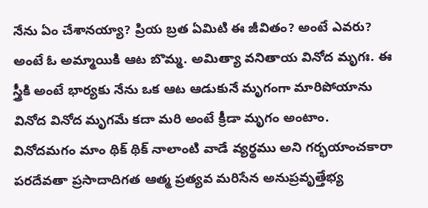నేను ఏం చేశానయ్యా? ప్రియ బ్రత ఏమిటి ఈ జీవితం? అంటే ఎవరు? అంటే ఓ అమ్మాయికి ఆట బొమ్మ. అమిత్యా వనితాయ వినోద మృగః. ఈ స్త్రీకి అంటే భార్యకు నేను ఒక ఆట ఆడుకునే మృగంగా మారిపోయాను వినోద వినోద మృగమే కదా మరి అంటే క్రీడా మృగం అంటాం. వినోదమగం మాం థిక్ థిక్ నాలాంటి వాడే వ్యర్థము అని గర్భయాంచకారా పరదేవతా ప్రసాదాదిగత ఆత్మ ప్రత్యవ మరిసేన అనుప్రవృత్తేభ్య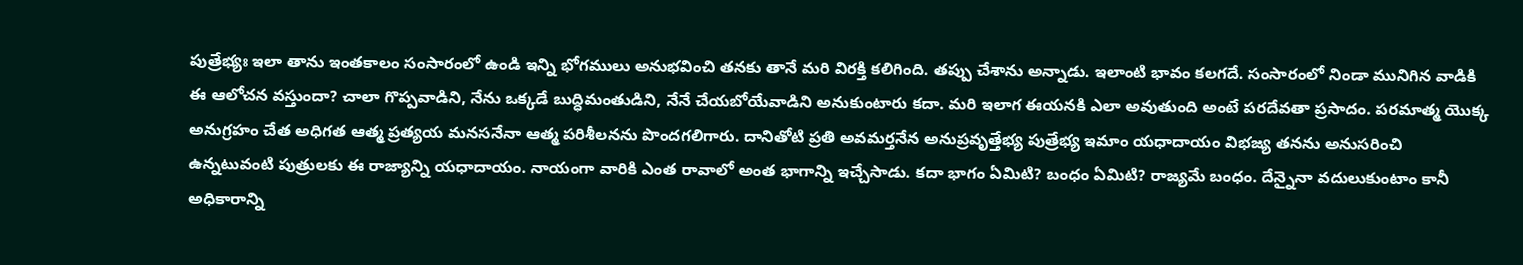పుత్రేభ్యః ఇలా తాను ఇంతకాలం సంసారంలో ఉండి ఇన్ని భోగములు అనుభవించి తనకు తానే మరి విరక్తి కలిగింది. తప్పు చేశాను అన్నాడు. ఇలాంటి భావం కలగదే. సంసారంలో నిండా మునిగిన వాడికి ఈ ఆలోచన వస్తుందా? చాలా గొప్పవాడిని, నేను ఒక్కడే బుద్ధిమంతుడిని, నేనే చేయబోయేవాడిని అనుకుంటారు కదా. మరి ఇలాగ ఈయనకి ఎలా అవుతుంది అంటే పరదేవతా ప్రసాదం. పరమాత్మ యొక్క అనుగ్రహం చేత అధిగత ఆత్మ ప్రత్యయ మనసనేనా ఆత్మ పరిశీలనను పొందగలిగారు. దానితోటి ప్రతి అవమర్తనేన అనుప్రవృత్తేభ్య పుత్రేభ్య ఇమాం యధాదాయం విభజ్య తనను అనుసరించి ఉన్నటువంటి పుత్రులకు ఈ రాజ్యాన్ని యధాదాయం. నాయంగా వారికి ఎంత రావాలో అంత భాగాన్ని ఇచ్చేసాడు. కదా భాగం ఏమిటి? బంధం ఏమిటి? రాజ్యమే బంధం. దేన్నైనా వదులుకుంటాం కానీ అధికారాన్ని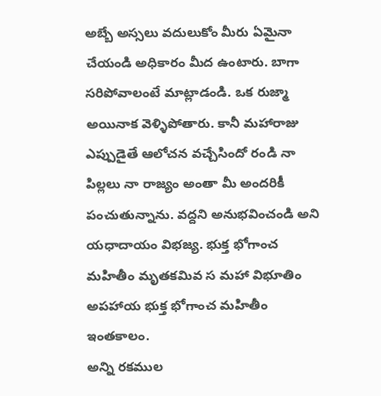అబ్బే అస్సలు వదులుకోం మీరు ఏమైనా చేయండి అధికారం మీద ఉంటారు. బాగా సరిపోవాలంటే మాట్లాడండి. ఒక రుజ్మా అయినాక వెళ్ళిపోతారు. కానీ మహారాజు ఎప్పుడైతే ఆలోచన వచ్చేసిందో రండి నా పిల్లలు నా రాజ్యం అంతా మీ అందరికీ పంచుతున్నాను. వద్దని అనుభవించండి అని యధాదాయం విభజ్య. భుక్త భోగాంచ మహితీం మృతకమివ స మహా విభూతిం అపహాయ భుక్త భోగాంచ మహితీం ఇంతకాలం.
అన్ని రకముల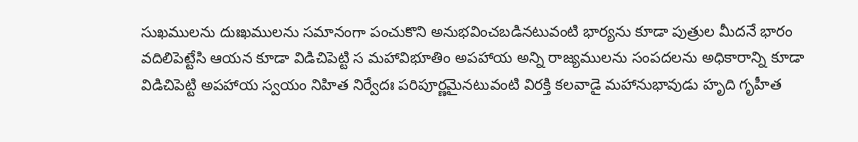సుఖములను దుఃఖములను సమానంగా పంచుకొని అనుభవించబడినటువంటి భార్యను కూడా పుత్రుల మీదనే భారం వదిలిపెట్టేసి ఆయన కూడా విడిచిపెట్టి స మహావిభూతిం అపహాయ అన్ని రాజ్యములను సంపదలను అధికారాన్ని కూడా విడిచిపెట్టి అపహాయ స్వయం నిహిత నిర్వేదః పరిపూర్ణమైనటువంటి విరక్తి కలవాడై మహానుభావుడు హృది గృహీత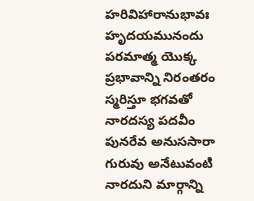హరివిహారానుభావః హృదయమునందు పరమాత్మ యొక్క ప్రభావాన్ని నిరంతరం స్మరిస్తూ భగవతో నారదస్య పదవీం పునరేవ అనుససారా గురువు అనేటువంటి నారదుని మార్గాన్ని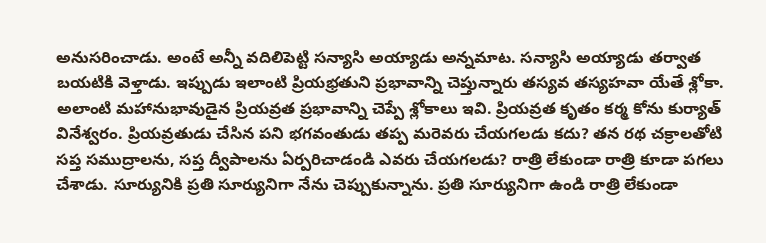అనుసరించాడు. అంటే అన్నీ వదిలిపెట్టి సన్యాసి అయ్యాడు అన్నమాట. సన్యాసి అయ్యాడు తర్వాత బయటికి వెళ్తాడు. ఇప్పుడు ఇలాంటి ప్రియభ్రతుని ప్రభావాన్ని చెప్తున్నారు తస్యవ తస్యహవా యేతే శ్లోకా. అలాంటి మహానుభావుడైన ప్రియవ్రత ప్రభావాన్ని చెప్పే శ్లోకాలు ఇవి. ప్రియవ్రత కృతం కర్మ కోను కుర్యాత్ వినేశ్వరం. ప్రియవ్రతుడు చేసిన పని భగవంతుడు తప్ప మరెవరు చేయగలడు కదు? తన రథ చక్రాలతోటి సప్త సముద్రాలను, సప్త ద్వీపాలను ఏర్పరిచాడండి ఎవరు చేయగలడు? రాత్రి లేకుండా రాత్రి కూడా పగలు చేశాడు. సూర్యునికి ప్రతి సూర్యునిగా నేను చెప్పుకున్నాను. ప్రతి సూర్యునిగా ఉండి రాత్రి లేకుండా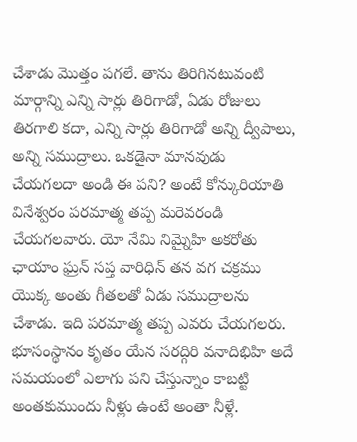చేశాడు మొత్తం పగలే. తాను తిరిగినటువంటి మార్గాన్ని ఎన్ని సార్లు తిరిగాడో, ఏడు రోజులు తిరగాలి కదా, ఎన్ని సార్లు తిరిగాడో అన్ని ద్వీపాలు, అన్ని సముద్రాలు. ఒకడైనా మానవుడు చేయగలదా అండి ఈ పని? అంటే కోన్కురియాతి వినేశ్వరం పరమాత్మ తప్ప మరెవరండి చేయగలవారు. యో నేమి నిమ్నైహి అకరోతు ఛాయాం ఘ్రన్ సప్త వారిధిన్ తన వగ చక్రము యొక్క అంతు గీతలతో ఏడు సముద్రాలను చేశాడు. ఇది పరమాత్మ తప్ప ఎవరు చేయగలరు. భూసంస్థానం కృతం యేన సరద్గిరి వనాదిభిహి అదే సమయంలో ఎలాగు పని చేస్తున్నాం కాబట్టి అంతకుముందు నీళ్లు ఉంటే అంతా నీళ్లే.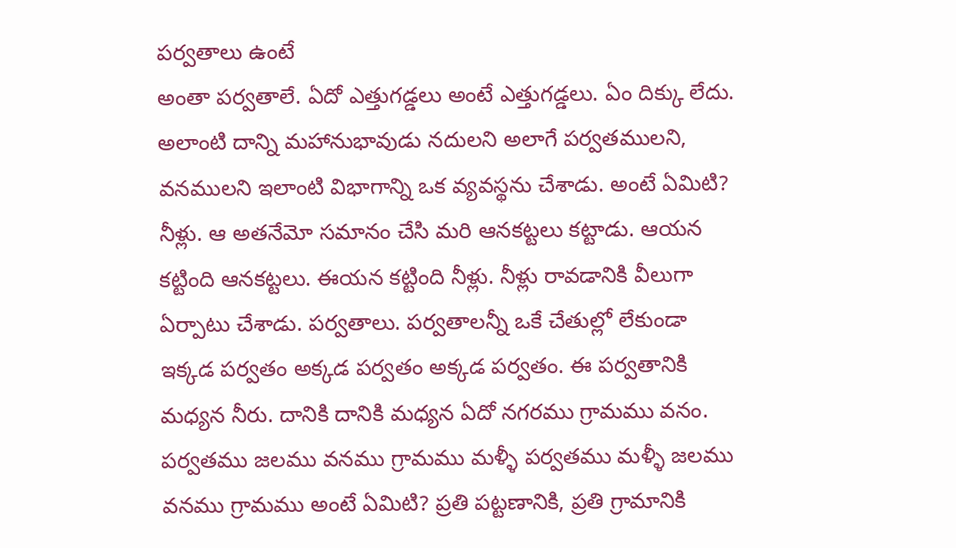పర్వతాలు ఉంటే
అంతా పర్వతాలే. ఏదో ఎత్తుగడ్డలు అంటే ఎత్తుగడ్డలు. ఏం దిక్కు లేదు. అలాంటి దాన్ని మహానుభావుడు నదులని అలాగే పర్వతములని, వనములని ఇలాంటి విభాగాన్ని ఒక వ్యవస్థను చేశాడు. అంటే ఏమిటి? నీళ్లు. ఆ అతనేమో సమానం చేసి మరి ఆనకట్టలు కట్టాడు. ఆయన కట్టింది ఆనకట్టలు. ఈయన కట్టింది నీళ్లు. నీళ్లు రావడానికి వీలుగా ఏర్పాటు చేశాడు. పర్వతాలు. పర్వతాలన్నీ ఒకే చేతుల్లో లేకుండా ఇక్కడ పర్వతం అక్కడ పర్వతం అక్కడ పర్వతం. ఈ పర్వతానికి మధ్యన నీరు. దానికి దానికి మధ్యన ఏదో నగరము గ్రామము వనం. పర్వతము జలము వనము గ్రామము మళ్ళీ పర్వతము మళ్ళీ జలము వనము గ్రామము అంటే ఏమిటి? ప్రతి పట్టణానికి, ప్రతి గ్రామానికి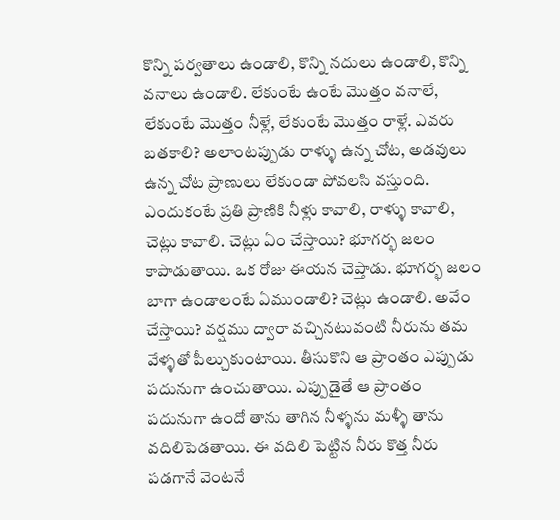కొన్ని పర్వతాలు ఉండాలి, కొన్ని నదులు ఉండాలి, కొన్ని వనాలు ఉండాలి. లేకుంటే ఉంటే మొత్తం వనాలే, లేకుంటే మొత్తం నీళ్లే, లేకుంటే మొత్తం రాళ్లే. ఎవరు బతకాలి? అలాంటప్పుడు రాళ్ళు ఉన్న చోట, అడవులు ఉన్న చోట ప్రాణులు లేకుండా పోవలసి వస్తుంది. ఎందుకంటే ప్రతి ప్రాణికి నీళ్లు కావాలి, రాళ్ళు కావాలి, చెట్లు కావాలి. చెట్లు ఏం చేస్తాయి? భూగర్భ జలం కాపాడుతాయి. ఒక రోజు ఈయన చెప్తాడు. భూగర్భ జలం బాగా ఉండాలంటే ఏముండాలి? చెట్లు ఉండాలి. అవేం చేస్తాయి? వర్షము ద్వారా వచ్చినటువంటి నీరును తమ వేళ్ళతో పీల్చుకుంటాయి. తీసుకొని ఆ ప్రాంతం ఎప్పుడు పదునుగా ఉంచుతాయి. ఎప్పుడైతే ఆ ప్రాంతం పదునుగా ఉందో తాను తాగిన నీళ్ళను మళ్ళీ తాను వదిలిపెడతాయి. ఈ వదిలి పెట్టిన నీరు కొత్త నీరు పడగానే వెంటనే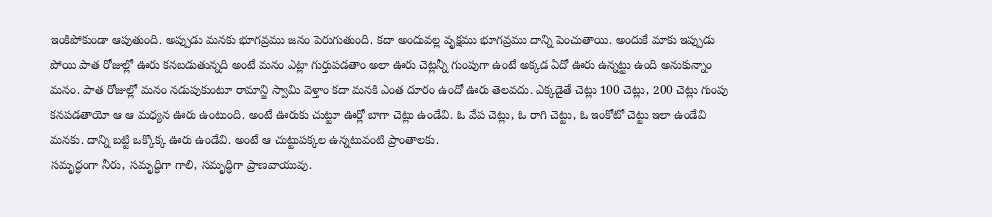ఇంకిపోకుండా ఆపుతుంది. అప్పుడు మనకు భూగవ్రము జనం పెరుగుతుంది. కదా అందువల్ల వృక్షము భూగవ్రము దాన్ని పెంచుతాయి. అందుకే మాకు ఇప్పుడు పోయి పాత రోజుల్లో ఊరు కనబడుతున్నది అంటే మనం ఎట్లా గుర్తుపడతాం అలా ఊరు చెట్లన్నీ గుంపుగా ఉంటే అక్కడ ఏదో ఊరు ఉన్నట్టు ఉంది అనుకున్నాం మనం. పాత రోజుల్లో మనం నడుపుకుంటూ రామాన్జి స్వామి వెళ్తాం కదా మనకి ఎంత దూరం ఉందో ఊరు తెలవదు. ఎక్కడైతే చెట్లు 100 చెట్లు, 200 చెట్లు గుంపు కనపడతాయో ఆ ఆ మధ్యన ఊరు ఉంటుంది. అంటే ఊరుకు చుట్టూ ఊర్లో బాగా చెట్లు ఉండేవి. ఓ వేప చెట్లు, ఓ రాగి చెట్టు, ఓ ఇంకోటో చెట్టు ఇలా ఉండేవి మనకు. దాన్ని బట్టి ఒక్కొక్క ఊరు ఉండేవి. అంటే ఆ చుట్టుపక్కల ఉన్నటువంటి ప్రాంతాలకు.
సమృద్ధంగా నీరు, సమృద్ధిగా గాలి, సమృద్ధిగా ప్రాణవాయువు.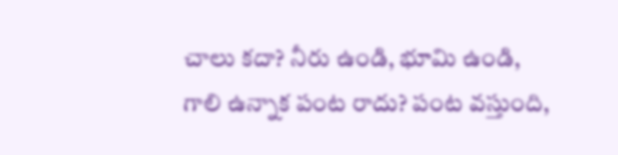చాలు కదా? నీరు ఉండి, భూమి ఉండి, గాలి ఉన్నాక పంట రాదు? పంట వస్తుంది,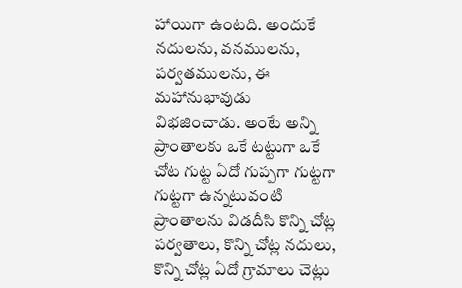హాయిగా ఉంటది. అందుకే నదులను, వనములను, పర్వతములను, ఈ మహానుభావుడు విభజించాడు. అంటే అన్ని ప్రాంతాలకు ఒకే టట్టుగా ఒకే చోట గుట్ట ఏదో గుప్పగా గుట్టగా గుట్టగా ఉన్నటువంటి ప్రాంతాలను విడదీసి కొన్ని చోట్ల పర్వతాలు, కొన్ని చోట్ల నదులు, కొన్ని చోట్ల ఏదో గ్రామాలు చెట్లు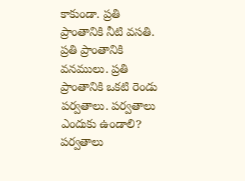కాకుండా. ప్రతి ప్రాంతానికి నీటి వసతి. ప్రతి ప్రాంతానికి వనములు. ప్రతి ప్రాంతానికి ఒకటి రెండు పర్వతాలు. పర్వతాలు ఎందుకు ఉండాలి? పర్వతాలు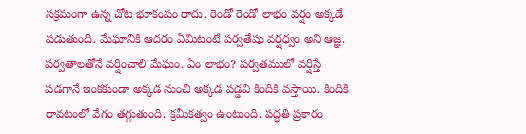సక్రమంగా ఉన్న చోట భూకంపం రాదు. రెండో రెండో లాభం వర్షం అక్కడే పడుతుంది. మేఘానికి ఆదరం ఏమిటంటే పర్వతేషు వర్షధ్వం అని ఆజ్ఞ. పర్వతాలతోనే వర్షించాలి మేఘం. ఏం లాభం? పర్వతములో వర్షిస్తే పడగానే ఇంకకుండా అక్కడ నుంచి అక్కడ పడ్డవి కిందికి వస్తాయి. కిందికి రావటంలో వేగం తగ్గుతుంది. క్రమీకత్వం ఉంటుంది. పద్ధతి ప్రకారం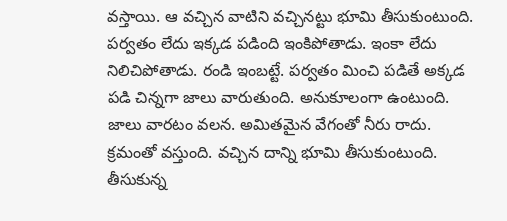వస్తాయి. ఆ వచ్చిన వాటిని వచ్చినట్టు భూమి తీసుకుంటుంది. పర్వతం లేదు ఇక్కడ పడింది ఇంకిపోతాడు. ఇంకా లేదు నిలిచిపోతాడు. రండి ఇంబట్టే. పర్వతం మించి పడితే అక్కడ పడి చిన్నగా జాలు వారుతుంది. అనుకూలంగా ఉంటుంది. జాలు వారటం వలన. అమితమైన వేగంతో నీరు రాదు. క్రమంతో వస్తుంది. వచ్చిన దాన్ని భూమి తీసుకుంటుంది. తీసుకున్న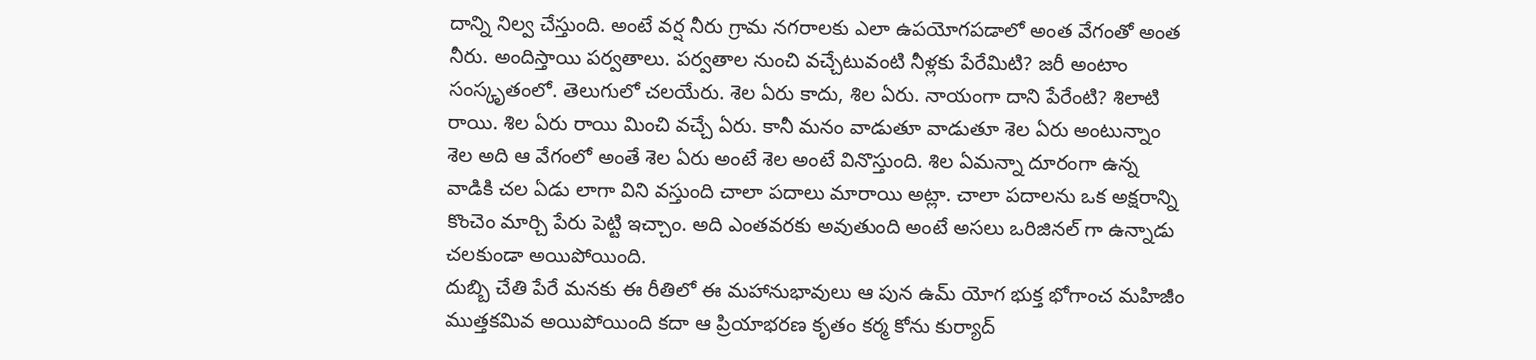దాన్ని నిల్వ చేస్తుంది. అంటే వర్ష నీరు గ్రామ నగరాలకు ఎలా ఉపయోగపడాలో అంత వేగంతో అంత నీరు. అందిస్తాయి పర్వతాలు. పర్వతాల నుంచి వచ్చేటువంటి నీళ్లకు పేరేమిటి? జరీ అంటాం సంస్కృతంలో. తెలుగులో చలయేరు. శెల ఏరు కాదు, శిల ఏరు. నాయంగా దాని పేరేంటి? శిలాటి రాయి. శిల ఏరు రాయి మించి వచ్చే ఏరు. కానీ మనం వాడుతూ వాడుతూ శెల ఏరు అంటున్నాం శెల అది ఆ వేగంలో అంతే శెల ఏరు అంటే శెల అంటే వినొస్తుంది. శిల ఏమన్నా దూరంగా ఉన్న వాడికి చల ఏడు లాగా విని వస్తుంది చాలా పదాలు మారాయి అట్లా. చాలా పదాలను ఒక అక్షరాన్ని కొంచెం మార్చి పేరు పెట్టి ఇచ్చాం. అది ఎంతవరకు అవుతుంది అంటే అసలు ఒరిజినల్ గా ఉన్నాడు చలకుండా అయిపోయింది.
దుబ్బి చేతి పేరే మనకు ఈ రీతిలో ఈ మహానుభావులు ఆ పున ఉమ్ యోగ భుక్త భోగాంచ మహిజీం ముత్తకమివ అయిపోయింది కదా ఆ ప్రియాభరణ కృతం కర్మ కోను కుర్యాద్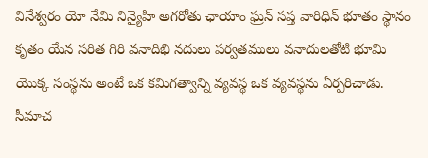వినేశ్వరం యో నేమి నిన్యైహి అగరోతు ఛాయాం ఘ్రన్ సప్త వారిధిన్ భూతం స్థానం కృతం యేన సరిత గిరి వనాదిభి నదులు పర్వతములు వనాదులతోటి భూమి యొక్క సంస్థను అంటే ఒక కమిగత్వాన్ని వ్యవస్థ ఒక వ్యవస్థను ఏర్పరిచాడు. సీమాచ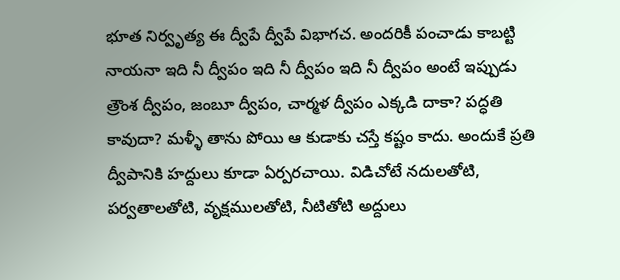భూత నిర్వృత్య ఈ ద్వీపే ద్వీపే విభాగచ. అందరికీ పంచాడు కాబట్టి నాయనా ఇది నీ ద్వీపం ఇది నీ ద్వీపం ఇది నీ ద్వీపం అంటే ఇప్పుడు త్రౌంశ ద్వీపం, జంబూ ద్వీపం, చార్మళ ద్వీపం ఎక్కడి దాకా? పద్ధతి కావుదా? మళ్ళీ తాను పోయి ఆ కుడాకు చస్తే కష్టం కాదు. అందుకే ప్రతి ద్వీపానికి హద్దులు కూడా ఏర్పరచాయి. విడిచోటే నదులతోటి, పర్వతాలతోటి, వృక్షములతోటి, నీటితోటి అద్దులు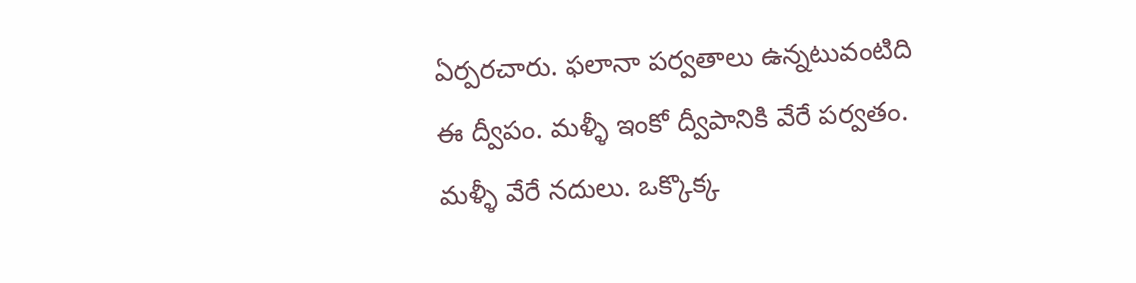ఏర్పరచారు. ఫలానా పర్వతాలు ఉన్నటువంటిది ఈ ద్వీపం. మళ్ళీ ఇంకో ద్వీపానికి వేరే పర్వతం. మళ్ళీ వేరే నదులు. ఒక్కొక్క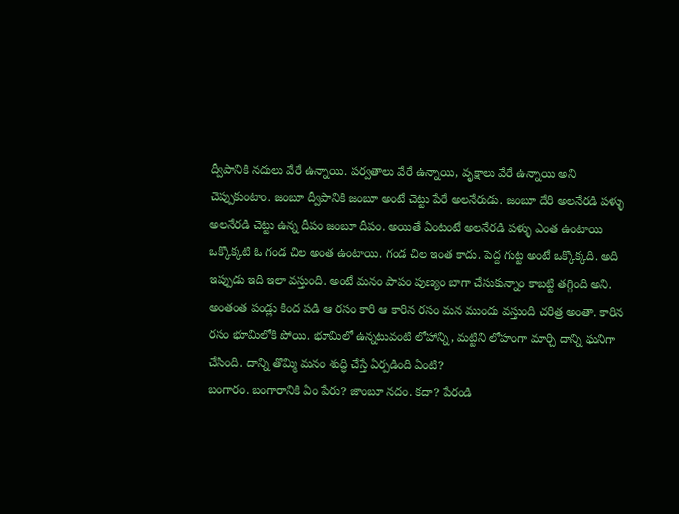ద్వీపానికి నదులు వేరే ఉన్నాయి. పర్వతాలు వేరే ఉన్నాయి, వృక్షాలు వేరే ఉన్నాయి అని చెప్పుకుంటాం. జంబూ ద్వీపానికి జంబూ అంటే చెట్టు పేరే అలనేరుడు. జంబూ దేరి అలనేరడి పళ్ళు అలనేరడి చెట్టు ఉన్న దీపం జంబూ దీపం. అయితే ఏంటంటే అలనేరడి పళ్ళు ఎంత ఉంటాయి ఒక్కొక్కటి ఓ గండ చిల అంత ఉంటాయి. గండ చిల ఇంత కాదు. పెద్ద గుట్ట అంటే ఒక్కొక్కది. అది ఇప్పుడు ఇది ఇలా వస్తుంది. అంటే మనం పాపం పుణ్యం బాగా చేసుకున్నాం కాబట్టి తగ్గింది అని. అంతంత పండ్లు కింద పడి ఆ రసం కారి ఆ కారిన రసం మన ముందు వస్తుంది చరిత్ర అంతా. కారిన రసం భూమిలోకి పోయి. భూమిలో ఉన్నటువంటి లోహాన్ని, మట్టిని లోహంగా మార్చి దాన్ని ఘనిగా చేసింది. దాన్ని తొమ్మి మనం శుద్ధి చేస్తే ఏర్పడింది ఏంటి?
బంగారం. బంగారానికి ఏం పేరు? జాంబూ నదం. కదా? పేరండి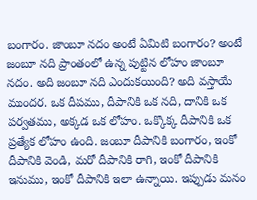బంగారం. జాంబూ నదం అంటే ఏమిటి బంగారం? అంటే జంబూ నది ప్రాంతంలో ఉన్న పుట్టిన లోహం జాంబూ నదం. అది జంబూ నది ఎందుకయింది? అది వస్తాయే ముందర. ఒక దీపము, దీపానికి ఒక నది, దానికి ఒక పర్వతము, అక్కడ ఒక లోహం. ఒక్కొక్క దీపానికి ఒక ప్రత్యేక లోహం ఉంది. జంబూ దీపానికి బంగారం, ఇంకో దీపానికి వెండి, మరో దీపానికి రాగి, ఇంకో దీపానికి ఇనుము, ఇంకో దీపానికి ఇలా ఉన్నాయి. ఇప్పుడు మనం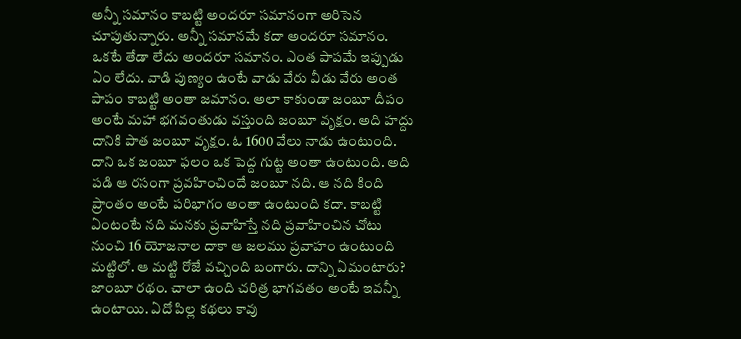అన్నీ సమానం కాబట్టి అందరూ సమానంగా అరిసెన చూపుతున్నారు. అన్నీ సమానమే కదా అందరూ సమానం. ఒకటే తేడా లేదు అందరూ సమానం. ఎంత పాపమే ఇప్పుడు ఏం లేదు. వాడి పుణ్యం ఉంటే వాడు వేరు వీడు వేరు అంత పాపం కాబట్టి అంతా జమానం. అలా కాకుండా జంబూ దీపం అంటే మహా భగవంతుడు వస్తుంది జంబూ వృక్షం. అది హద్దు దానికి పాత జంబూ వృక్షం. ఓ 1600 వేలు నాడు ఉంటుంది. దాని ఒక జంబూ ఫలం ఒక పెద్ద గుట్ట అంతా ఉంటుంది. అది పడి ఆ రసంగా ప్రవహించిందే జంబూ నది. ఆ నది కింది ప్రాంతం అంటే పరిభాగం అంతా ఉంటుంది కదా. కాబట్టి ఏంటంటే నది మనకు ప్రవాహిస్తే నది ప్రవాహించిన చోటు నుంచి 16 యోజనాల దాకా ఆ జలము ప్రవాహం ఉంటుంది మట్టిలో. ఆ మట్టి రోజే వచ్చింది బంగారు. దాన్ని ఏమంటారు? జాంబూ రథం. చాలా ఉంది చరిత్ర భాగవతం అంటే ఇవన్నీ ఉంటాయి. ఏదో పిల్ల కథలు కావు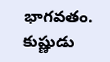భాగవతం. కుష్ణుడు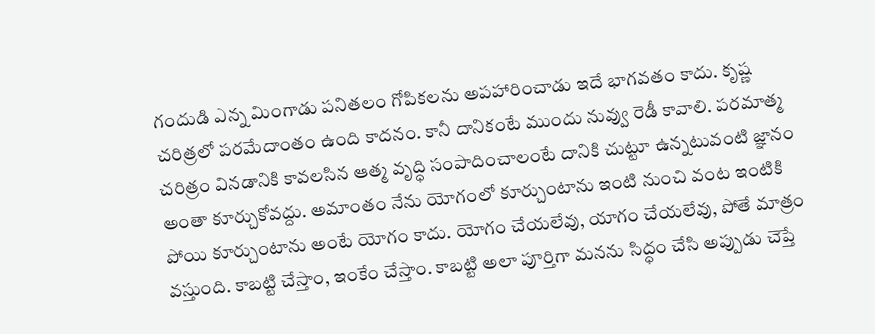గందుడి ఎన్న మింగాడు పనితలం గోపికలను అపహారించాడు ఇదే భాగవతం కాదు. కృష్ణ చరిత్రలో పరమేదాంతం ఉంది కాదనం. కానీ దానికంటే ముందు నువ్వు రెడీ కావాలి. పరమాత్మ చరిత్రం వినడానికి కావలసిన ఆత్మ వృద్ధి సంపాదించాలంటే దానికి చుట్టూ ఉన్నటువంటి జ్ఞానం అంతా కూర్చుకోవద్దు. అమాంతం నేను యోగంలో కూర్చుంటాను ఇంటి నుంచి వంట ఇంటికి పోయి కూర్చుంటాను అంటే యోగం కాదు. యోగం చేయలేవు, యాగం చేయలేవు, పోతే మాత్రం వస్తుంది. కాబట్టి చేస్తాం, ఇంకేం చేస్తాం. కాబట్టి అలా పూర్తిగా మనను సిద్ధం చేసి అప్పుడు చెప్తే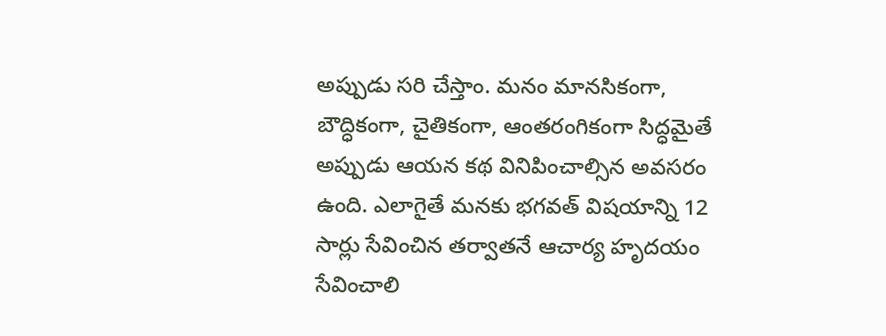అప్పుడు సరి చేస్తాం. మనం మానసికంగా, బౌద్ధికంగా, చైతికంగా, ఆంతరంగికంగా సిద్ధమైతే అప్పుడు ఆయన కథ వినిపించాల్సిన అవసరం ఉంది. ఎలాగైతే మనకు భగవత్ విషయాన్ని 12 సార్లు సేవించిన తర్వాతనే ఆచార్య హృదయం సేవించాలి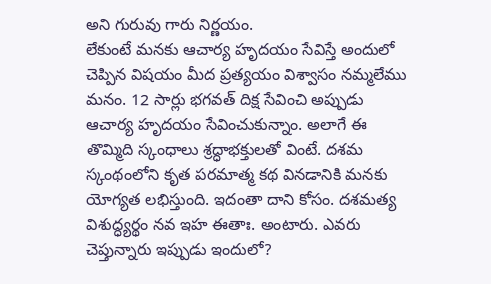అని గురువు గారు నిర్ణయం.
లేకుంటే మనకు ఆచార్య హృదయం సేవిస్తే అందులో చెప్పిన విషయం మీద ప్రత్యయం విశ్వాసం నమ్మలేము మనం. 12 సార్లు భగవత్ దిక్ష సేవించి అప్పుడు ఆచార్య హృదయం సేవించుకున్నాం. అలాగే ఈ తొమ్మిది స్కంధాలు శ్రద్ధాభక్తులతో వింటే. దశమ స్కంథంలోని కృత పరమాత్మ కథ వినడానికి మనకు యోగ్యత లభిస్తుంది. ఇదంతా దాని కోసం. దశమత్య విశుద్ధ్యర్థం నవ ఇహ ఈతాః. అంటారు. ఎవరు చెప్తున్నారు ఇప్పుడు ఇందులో?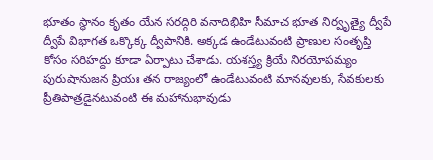భూతం స్థానం కృతం యేన సరద్గిరి వనాదిభిహి సీమాచ భూత నిర్వృత్యై ద్వీపే ద్వీపే విభాగత ఒక్కొక్క ద్వీపానికి. అక్కడ ఉండేటువంటి ప్రాణుల సంతృప్తి కోసం సరిహద్దు కూడా ఏర్పాటు చేశాడు. యశస్త్య క్రియే నిరయోపమ్యం పురుషానుజన ప్రియః తన రాజ్యంలో ఉండేటువంటి మానవులకు, సేవకులకు ప్రీతిపాత్రడైనటువంటి ఈ మహానుభావుడు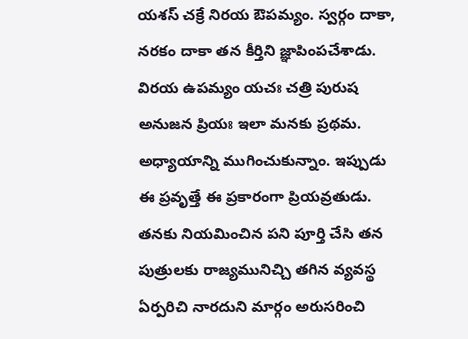యశస్ చక్రే నిరయ ఔపమ్యం. స్వర్గం దాకా, నరకం దాకా తన కీర్తిని జ్ఞాపింపచేశాడు. విరయ ఉపమ్యం యచః చత్రి పురుష అనుజన ప్రియః ఇలా మనకు ప్రథమ. అధ్యాయాన్ని ముగించుకున్నాం. ఇప్పుడు ఈ ప్రవృత్తే ఈ ప్రకారంగా ప్రియవ్రతుడు. తనకు నియమించిన పని పూర్తి చేసి తన పుత్రులకు రాజ్యమునిచ్చి తగిన వ్యవస్థ ఏర్పరిచి నారదుని మార్గం అరుసరించి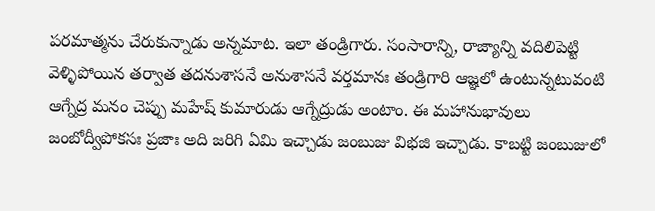పరమాత్మను చేరుకున్నాడు అన్నమాట. ఇలా తండ్రిగారు. సంసారాన్ని, రాజ్యాన్ని వదిలిపెట్టి వెళ్ళిపోయిన తర్వాత తదనుశాసనే అనుశాసనే వర్తమానః తండ్రిగారి ఆజ్ఞలో ఉంటున్నటువంటి ఆగ్నేద్ర మనం చెప్పు మహేష్ కుమారుడు ఆగ్నేద్రుడు అంటాం. ఈ మహానుభావులు జంబోద్వీపోకసః ప్రజాః అది జరిగి ఏమి ఇచ్చాడు జంబుజు విభజి ఇచ్చాడు. కాబట్టి జంబుజులో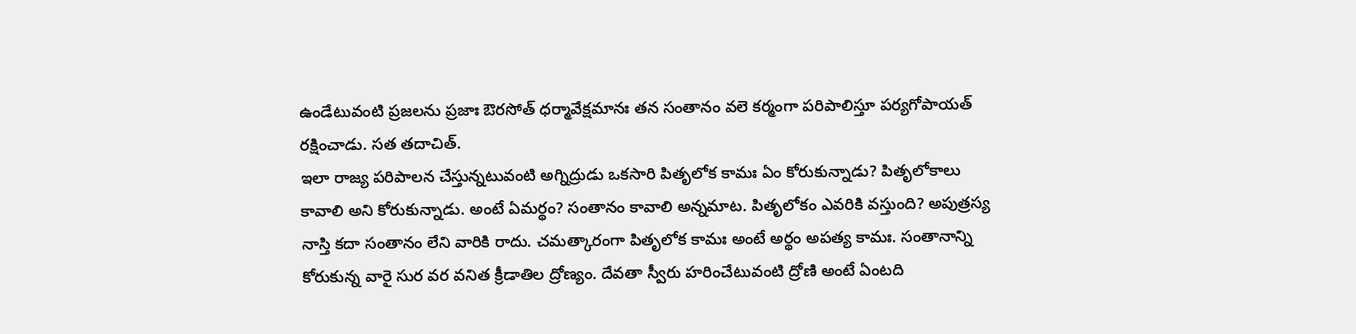ఉండేటువంటి ప్రజలను ప్రజాః ఔరసోత్ ధర్మావేక్షమానః తన సంతానం వలె కర్మంగా పరిపాలిస్తూ పర్యగోపాయత్ రక్షించాడు. సత తదాచిత్.
ఇలా రాజ్య పరిపాలన చేస్తున్నటువంటి అగ్నిద్రుడు ఒకసారి పితృలోక కామః ఏం కోరుకున్నాడు? పితృలోకాలు కావాలి అని కోరుకున్నాడు. అంటే ఏమర్థం? సంతానం కావాలి అన్నమాట. పితృలోకం ఎవరికి వస్తుంది? అపుత్రస్య నాస్తి కదా సంతానం లేని వారికి రాదు. చమత్కారంగా పితృలోక కామః అంటే అర్థం అపత్య కామః. సంతానాన్ని కోరుకున్న వారై సుర వర వనిత క్రీడాతిల ద్రోణ్యం. దేవతా స్వీరు హరించేటువంటి ద్రోణి అంటే ఏంటది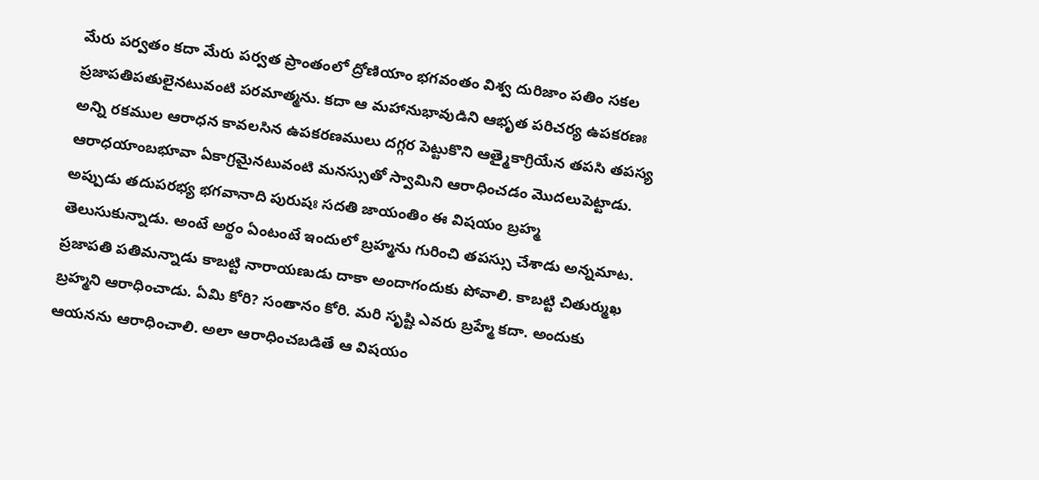మేరు పర్వతం కదా మేరు పర్వత ప్రాంతంలో ద్రోణియాం భగవంతం విశ్వ దురిజాం పతిం సకల ప్రజాపతిపతులైనటువంటి పరమాత్మను. కదా ఆ మహానుభావుడిని ఆభృత పరిచర్య ఉపకరణః అన్ని రకముల ఆరాధన కావలసిన ఉపకరణములు దగ్గర పెట్టుకొని ఆత్మైకాగ్రియేన తపసి తపస్య ఆరాధయాంబభూవా ఏకాగ్రమైనటువంటి మనస్సుతో స్వామిని ఆరాధించడం మొదలుపెట్టాడు. అప్పుడు తదుపరభ్య భగవానాది పురుషః సదతి జాయంతిం ఈ విషయం బ్రహ్మ తెలుసుకున్నాడు. అంటే అర్థం ఏంటంటే ఇందులో బ్రహ్మను గురించి తపస్సు చేశాడు అన్నమాట. ప్రజాపతి పతిమన్నాడు కాబట్టి నారాయణుడు దాకా అందాగందుకు పోవాలి. కాబట్టి చితుర్ముఖ బ్రహ్మని ఆరాధించాడు. ఏమి కోరి? సంతానం కోరి. మరి సృష్టి ఎవరు బ్రహ్మే కదా. అందుకు ఆయనను ఆరాధించాలి. అలా ఆరాధించబడితే ఆ విషయం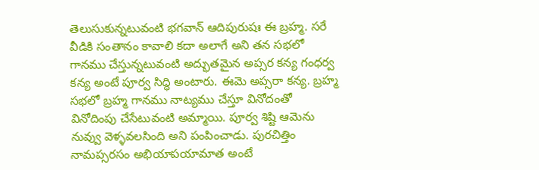తెలుసుకున్నటువంటి భగవాన్ ఆదిపురుషః ఈ బ్రహ్మ. సరే వీడికి సంతానం కావాలి కదా అలాగే అని తన సభలో గానము చేస్తున్నటువంటి అద్భుతమైన అప్సర కన్య గంధర్వ కన్య అంటే పూర్వ సిద్ధి అంటారు. ఈమె అప్సరా కన్య. బ్రహ్మ సభలో బ్రహ్మ గానము నాట్యము చేస్తూ వినోదంతో వినోదింపు చేసేటువంటి అమ్మాయి. పూర్వ శిష్టి ఆమెను నువ్వు వెళ్ళవలసింది అని పంపించాడు. పురచిత్తిం నామప్సరసం అభియాపయామాత అంటే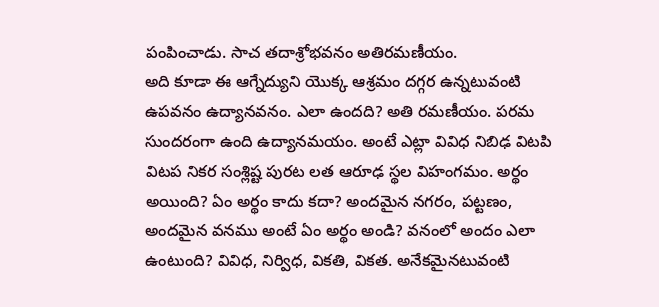పంపించాడు. సాచ తదాశ్రోభవనం అతిరమణీయం.
అది కూడా ఈ ఆగ్నేద్యుని యొక్క ఆశ్రమం దగ్గర ఉన్నటువంటి ఉపవనం ఉద్యానవనం. ఎలా ఉందది? అతి రమణీయం. పరమ సుందరంగా ఉంది ఉద్యానమయం. అంటే ఎట్లా వివిధ నిబిఢ విటపి విటప నికర సంశ్లిష్ట పురట లత ఆరూఢ స్థల విహంగమం. అర్థం అయింది? ఏం అర్థం కాదు కదా? అందమైన నగరం, పట్టణం, అందమైన వనము అంటే ఏం అర్థం అండి? వనంలో అందం ఎలా ఉంటుంది? వివిధ, నిర్విధ, వికతి, వికత. అనేకమైనటువంటి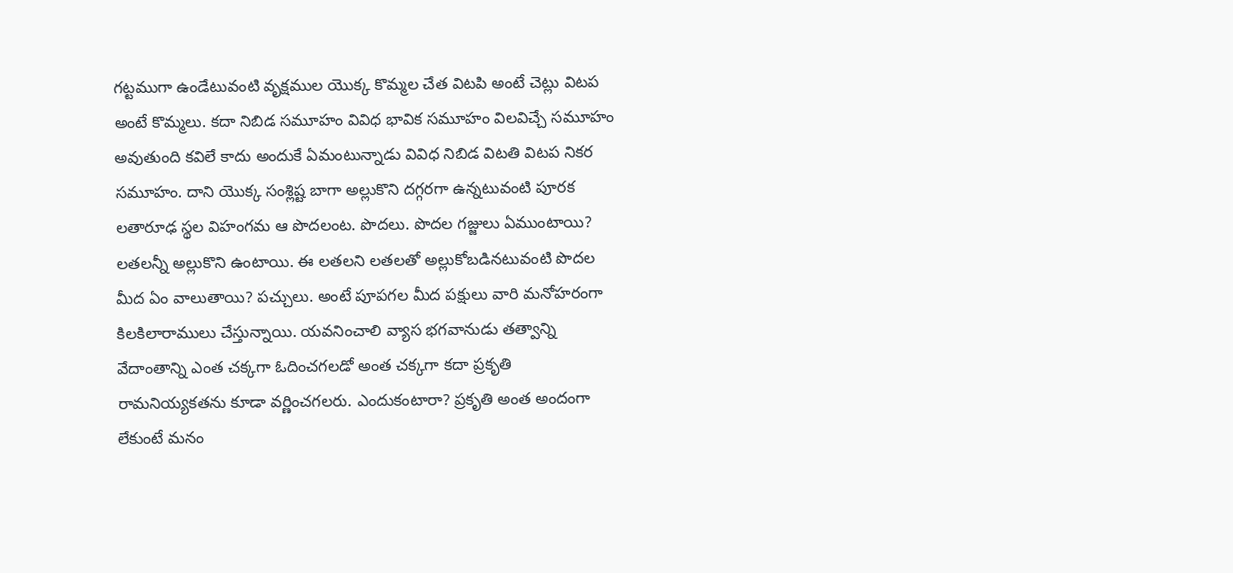గట్టముగా ఉండేటువంటి వృక్షముల యొక్క కొమ్మల చేత విటపి అంటే చెట్లు విటప అంటే కొమ్మలు. కదా నిబిడ సమూహం వివిధ భావిక సమూహం విలవిచ్చే సమూహం అవుతుంది కవిలే కాదు అందుకే ఏమంటున్నాడు వివిధ నిబిడ విటతి విటప నికర సమూహం. దాని యొక్క సంశ్లిష్ట బాగా అల్లుకొని దగ్గరగా ఉన్నటువంటి పూరక లతారూఢ స్థల విహంగమ ఆ పొదలంట. పొదలు. పొదల గజ్జులు ఏముంటాయి? లతలన్నీ అల్లుకొని ఉంటాయి. ఈ లతలని లతలతో అల్లుకోబడినటువంటి పొదల మీద ఏం వాలుతాయి? పచ్చులు. అంటే పూపగల మీద పక్షులు వారి మనోహరంగా కిలకిలారాములు చేస్తున్నాయి. యవనించాలి వ్యాస భగవానుడు తత్వాన్ని వేదాంతాన్ని ఎంత చక్కగా ఓదించగలడో అంత చక్కగా కదా ప్రకృతి రామనియ్యకతను కూడా వర్ణించగలరు. ఎందుకంటారా? ప్రకృతి అంత అందంగా లేకుంటే మనం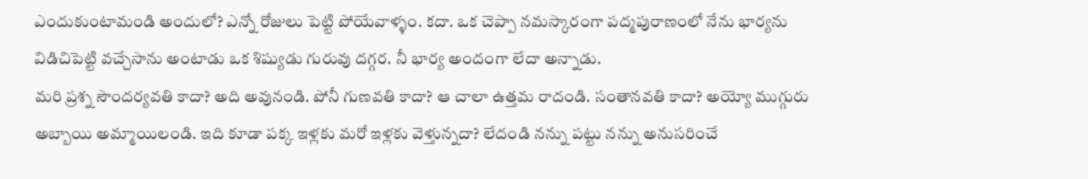ఎందుకుంటామండి అందులో? ఎన్నో రోజులు పెట్టి పోయేవాళ్ళం. కదా. ఒక చెప్పా నమస్కారంగా పద్మపురాణంలో నేను భార్యను విడిచిపెట్టి వచ్చేసాను అంటాడు ఒక శిష్యుడు గురువు దగ్గర. నీ భార్య అందంగా లేదా అన్నాడు.
మరి ప్రశ్న సౌందర్యవతి కాదా? అది అవునండి. పోనీ గుణవతి కాదా? ఆ చాలా ఉత్తమ రాదండి. సంతానవతి కాదా? అయ్యో ముగ్గురు అబ్బాయి అమ్మాయిలండి. ఇది కూడా పక్క ఇళ్లకు మరో ఇళ్లకు వెళ్తున్నదా? లేదండి నన్ను పట్టు నన్ను అనుసరించే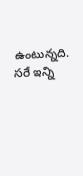ఉంటున్నది. సరే ఇన్ని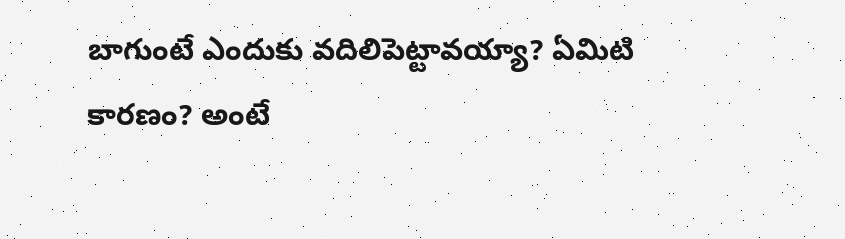బాగుంటే ఎందుకు వదిలిపెట్టావయ్యా? ఏమిటి కారణం? అంటే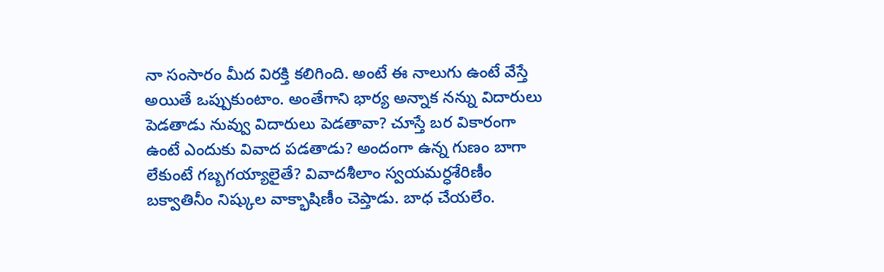నా సంసారం మీద విరక్తి కలిగింది. అంటే ఈ నాలుగు ఉంటే వేస్తే అయితే ఒప్పుకుంటాం. అంతేగాని భార్య అన్నాక నన్ను విదారులు పెడతాడు నువ్వు విదారులు పెడతావా? చూస్తే బర వికారంగా ఉంటే ఎందుకు వివాద పడతాడు? అందంగా ఉన్న గుణం బాగా లేకుంటే గబ్బగయ్యాలైతే? వివాదశీలాం స్వయమర్ధశేరిణీం బక్వాతినీం నిష్కుల వాక్భాషిణీం చెప్తాడు. బాధ చేయలేం.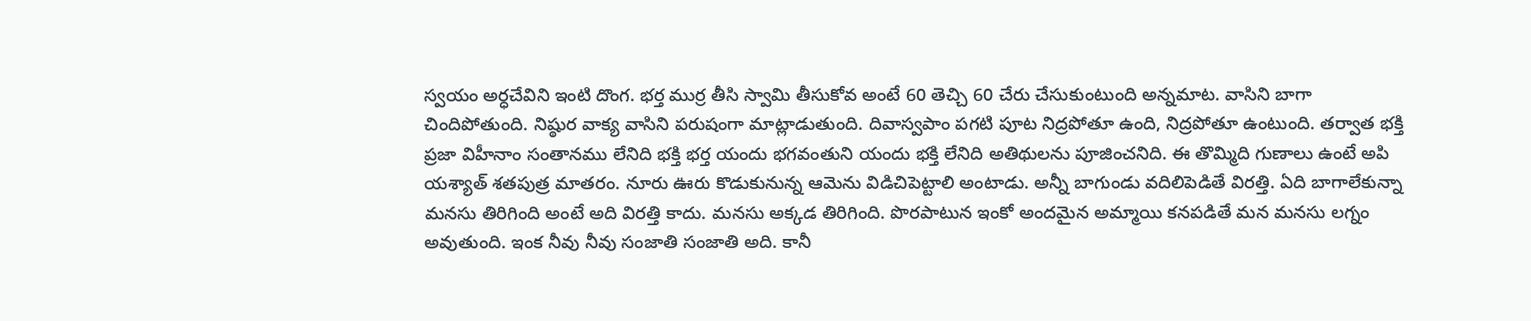స్వయం అర్ధచేవిని ఇంటి దొంగ. భర్త ముర్ర తీసి స్వామి తీసుకోవ అంటే 60 తెచ్చి 60 చేరు చేసుకుంటుంది అన్నమాట. వాసిని బాగా చిందిపోతుంది. నిష్ఠుర వాక్య వాసిని పరుషంగా మాట్లాడుతుంది. దివాస్వపాం పగటి పూట నిద్రపోతూ ఉంది, నిద్రపోతూ ఉంటుంది. తర్వాత భక్తి ప్రజా విహీనాం సంతానము లేనిది భక్తి భర్త యందు భగవంతుని యందు భక్తి లేనిది అతిథులను పూజించనిది. ఈ తొమ్మిది గుణాలు ఉంటే అపి యశ్యాత్ శతపుత్ర మాతరం. నూరు ఊరు కొడుకునున్న ఆమెను విడిచిపెట్టాలి అంటాడు. అన్నీ బాగుండు వదిలిపెడితే విరత్తి. ఏది బాగాలేకున్నా మనసు తిరిగింది అంటే అది విరత్తి కాదు. మనసు అక్కడ తిరిగింది. పొరపాటున ఇంకో అందమైన అమ్మాయి కనపడితే మన మనసు లగ్నం అవుతుంది. ఇంక నీవు నీవు సంజాతి సంజాతి అది. కానీ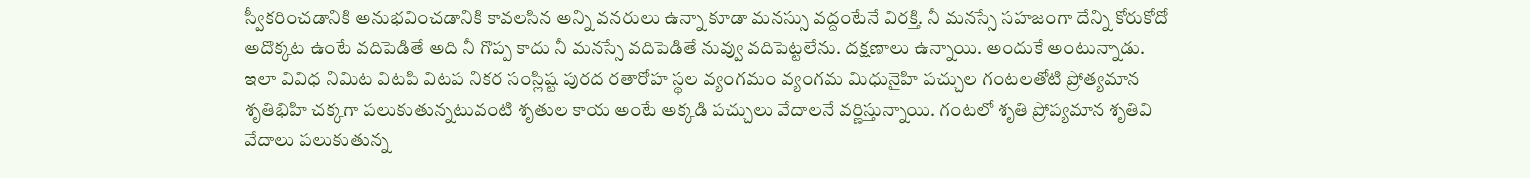స్వీకరించడానికి అనుభవించడానికి కావలసిన అన్ని వనరులు ఉన్నా కూడా మనస్సు వద్దంటేనే విరక్తి. నీ మనస్సే సహజంగా దేన్ని కోరుకోదో అదొక్కట ఉంటే వదిపెడితే అది నీ గొప్ప కాదు నీ మనస్సే వదిపెడితే నువ్వు వదిపెట్టలేను. దక్షణాలు ఉన్నాయి. అందుకే అంటున్నాడు.
ఇలా వివిధ నిమిట విటపి విటప నికర సంస్లిష్ట పురద రతారోహ స్థల వ్యంగమం వ్యంగమ మిధునైహి పచ్చుల గంటలతోటి ప్రోత్యమాన శృతిభిహి చక్కగా పలుకుతున్నటువంటి శృతుల కాయ అంటే అక్కడి పచ్చులు వేదాలనే వర్ణిస్తున్నాయి. గంటలో శృతి ప్రోప్యమాన శృతివి వేదాలు పలుకుతున్న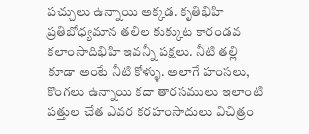పచ్చులు ఉన్నాయి అక్కడ. కృతిభిహి ప్రతిబోధ్యమాన తలిల కుక్కుట కారండవ కలాంసాదిభిహి ఇవన్నీ పక్షలు. నీటి తల్లి కూడా అంటే నీటి కోళ్ళు. అలాగే హంసలు, కొంగలు ఉన్నాయి కదా తారసములు ఇలాంటి పత్తుల చేత ఎవర కరహంసాదులు విచిత్రం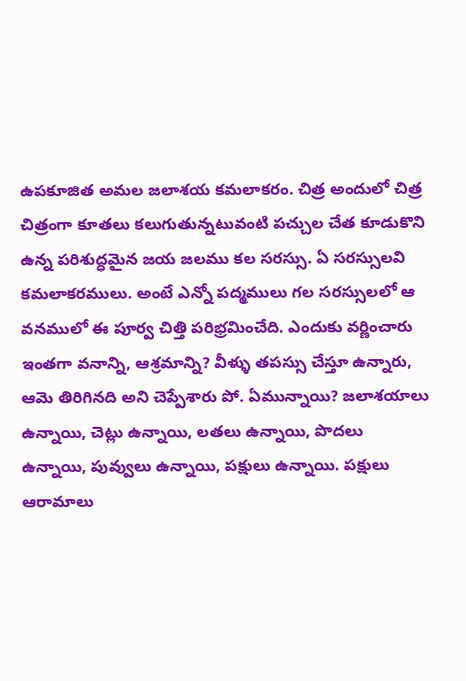ఉపకూజిత అమల జలాశయ కమలాకరం. చిత్ర అందులో చిత్ర చిత్రంగా కూతలు కలుగుతున్నటువంటి పచ్చుల చేత కూడుకొని ఉన్న పరిశుద్ధమైన జయ జలము కల సరస్సు. ఏ సరస్సులవి కమలాకరములు. అంటే ఎన్నో పద్మములు గల సరస్సులలో ఆ వనములో ఈ పూర్వ చిత్తి పరిభ్రమించేది. ఎందుకు వర్ణించారు ఇంతగా వనాన్ని, ఆశ్రమాన్ని? వీళ్ళు తపస్సు చేస్తూ ఉన్నారు, ఆమె తిరిగినది అని చెప్పేశారు పో. ఏమున్నాయి? జలాశయాలు ఉన్నాయి, చెట్లు ఉన్నాయి, లతలు ఉన్నాయి, పొదలు ఉన్నాయి, పువ్వులు ఉన్నాయి, పక్షులు ఉన్నాయి. పక్షులు ఆరామాలు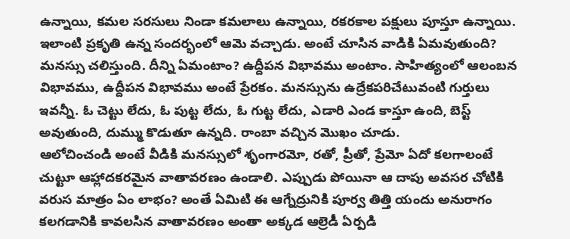ఉన్నాయి, కమల సరసులు నిండా కమలాలు ఉన్నాయి, రకరకాల పక్షులు పూస్తూ ఉన్నాయి. ఇలాంటి ప్రకృతి ఉన్న సందర్భంలో ఆమె వచ్చాడు. అంటే చూసిన వాడికి ఏమవుతుంది? మనస్సు చలిస్తుంది. దీన్ని ఏమంటాం? ఉద్దీపన విభావము అంటాం. సాహిత్యంలో ఆలంబన విభావము, ఉద్దీపన విభావము అంటే ప్రేరకం. మనస్సును ఉద్రేకపరిచేటువంటి గుర్తులు ఇవన్నీ. ఓ చెట్టు లేదు, ఓ పుట్ట లేదు, ఓ గుట్ట లేదు, ఎడారి ఎండ కాస్తూ ఉంది, బెస్ట్ అవుతుంది, దుమ్ము కొడుతూ ఉన్నది. రాంబా వచ్చిన మొఖం చూడు.
ఆలోచించండి అంటే వీడికి మనస్సులో శృంగారమో, రతో, ప్రీతో, ప్రేమో ఏదో కలగాలంటే చుట్టూ ఆహ్లాదకరమైన వాతావరణం ఉండాలి. ఎప్పుడు పోయినా ఆ దాపు అవసర చోటికి వరుస మాత్రం ఏం లాభం? అంతే ఏమిటి ఈ ఆగ్నేద్రునికి పూర్వ తిత్తి యందు అనురాగం కలగడానికి కావలసిన వాతావరణం అంతా అక్కడ ఆల్రెడీ ఏర్పడి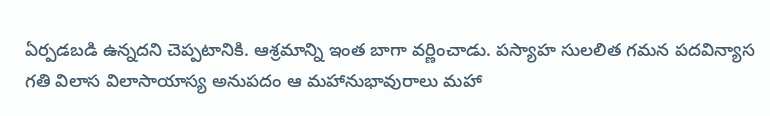ఏర్పడబడి ఉన్నదని చెప్పటానికి. ఆశ్రమాన్ని ఇంత బాగా వర్ణించాడు. పస్యాహ సులలిత గమన పదవిన్యాస గతి విలాస విలాసాయాస్య అనుపదం ఆ మహానుభావురాలు మహా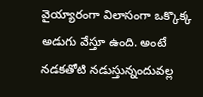వైయ్యారంగా విలాసంగా ఒక్కొక్క అడుగు వేస్తూ ఉంది. అంటే నడకతోటి నడుస్తున్నందువల్ల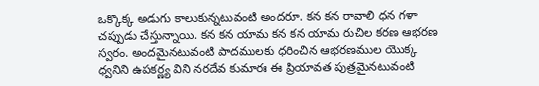ఒక్కొక్క అడుగు కాలుకున్నటువంటి అందరూ. కన కన రావాలి ధన గళా చప్పుడు చేస్తున్నాయి. కన కన యామ కన కన యామ రుచిల కరణ ఆభరణ స్వరం. అందమైనటువంటి పాదములకు ధరించిన ఆభరణముల యొక్క ధ్వనిని ఉపకర్ణ్య విని నరదేవ కుమారః ఈ ప్రియావత పుత్రమైనటువంటి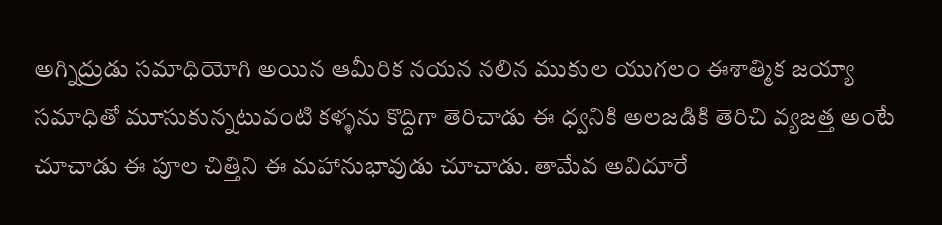అగ్నిద్రుడు సమాధియోగి అయిన ఆమీరిక నయన నలిన ముకుల యుగలం ఈశాత్మిక జయ్యా సమాధితో మూసుకున్నటువంటి కళ్ళను కొద్దిగా తెరిచాడు ఈ ధ్వనికి అలజడికి తెరిచి వ్యజత్త అంటే చూచాడు ఈ పూల చిత్తిని ఈ మహానుభావుడు చూచాడు. తామేవ అవిదూరే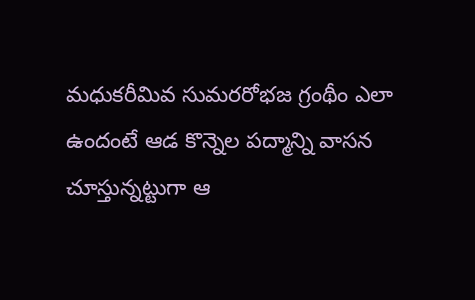మధుకరీమివ సుమరరోభజ గ్రంథీం ఎలా ఉందంటే ఆడ కొన్నెల పద్మాన్ని వాసన చూస్తున్నట్టుగా ఆ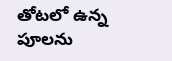తోటలో ఉన్న పూలను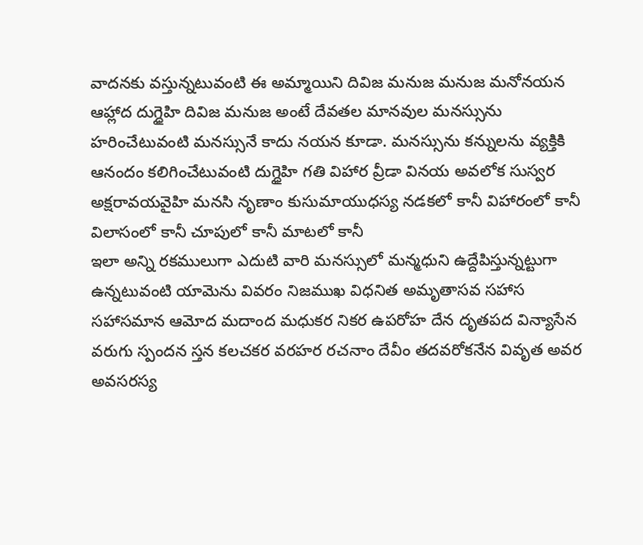వాదనకు వస్తున్నటువంటి ఈ అమ్మాయిని దివిజ మనుజ మనుజ మనోనయన ఆహ్లాద దుగ్ధైహి దివిజ మనుజ అంటే దేవతల మానవుల మనస్సును హరించేటువంటి మనస్సునే కాదు నయన కూడా. మనస్సును కన్నులను వ్యక్తికి ఆనందం కలిగించేటువంటి దుగ్ధైహి గతి విహార వ్రీడా వినయ అవలోక సుస్వర అక్షరావయవైహి మనసి నృణాం కుసుమాయుధస్య నడకలో కానీ విహారంలో కానీ విలాసంలో కానీ చూపులో కానీ మాటలో కానీ
ఇలా అన్ని రకములుగా ఎదుటి వారి మనస్సులో మన్మధుని ఉద్దేపిస్తున్నట్టుగా ఉన్నటువంటి యామెను వివరం నిజముఖ విధనిత అమృతాసవ సహాస సహాసమాన ఆమోద మదాంద మధుకర నికర ఉపరోహ దేన దృతపద విన్యాసేన వరుగు స్పందన స్తన కలచకర వరహర రచనాం దేవీం తదవరోకనేన వివృత అవర అవసరస్య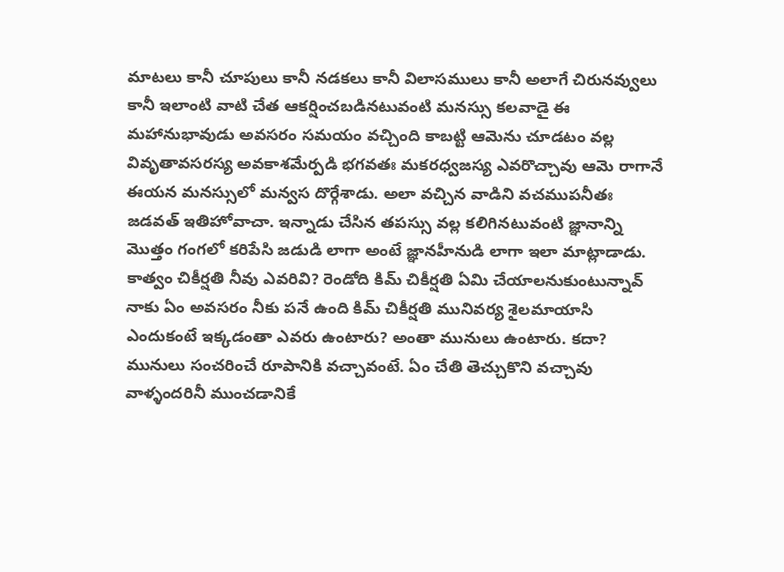మాటలు కానీ చూపులు కానీ నడకలు కానీ విలాసములు కానీ అలాగే చిరునవ్వులు కానీ ఇలాంటి వాటి చేత ఆకర్షించబడినటువంటి మనస్సు కలవాడై ఈ మహానుభావుడు అవసరం సమయం వచ్చింది కాబట్టి ఆమెను చూడటం వల్ల వివృతావసరస్య అవకాశమేర్పడి భగవతః మకరధ్వజస్య ఎవరొచ్చావు ఆమె రాగానే ఈయన మనస్సులో మన్వస దొర్గేశాడు. అలా వచ్చిన వాడిని వచముపనీతః జడవత్ ఇతిహోవాచా. ఇన్నాడు చేసిన తపస్సు వల్ల కలిగినటువంటి జ్ఞానాన్ని మొత్తం గంగలో కరిపేసి జడుడి లాగా అంటే జ్ఞానహీనుడి లాగా ఇలా మాట్లాడాడు. కాత్వం చికీర్షతి నీవు ఎవరివి? రెండోది కిమ్ చికీర్షతి ఏమి చేయాలనుకుంటున్నావ్ నాకు ఏం అవసరం నీకు పనే ఉంది కిమ్ చికీర్షతి మునివర్య శైలమాయాసి ఎందుకంటే ఇక్కడంతా ఎవరు ఉంటారు? అంతా మునులు ఉంటారు. కదా? మునులు సంచరించే రూపానికి వచ్చావంటే. ఏం చేతి తెచ్చుకొని వచ్చావు వాళ్ళందరినీ ముంచడానికే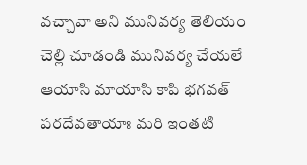వచ్చావా అని మునివర్య తెలియం చెల్లి చూడండి మునివర్య చేయలే ఆయాసి మాయాసి కాపి భగవత్ పరదేవతాయాః మరి ఇంతటి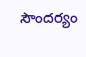సౌందర్యం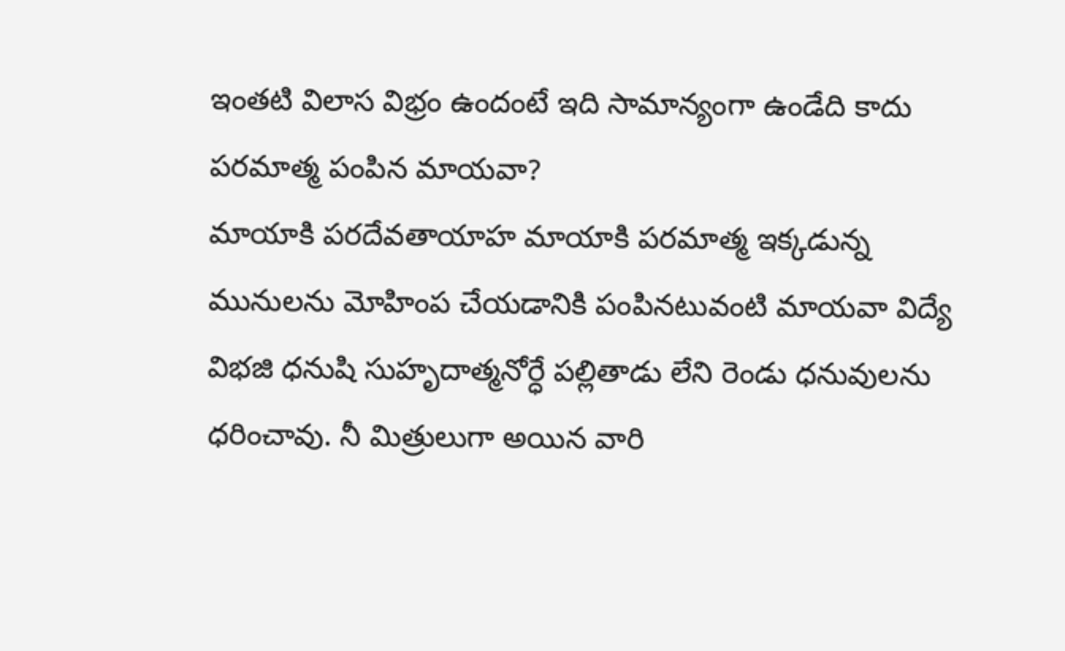ఇంతటి విలాస విభ్రం ఉందంటే ఇది సామాన్యంగా ఉండేది కాదు పరమాత్మ పంపిన మాయవా?
మాయాకి పరదేవతాయాహ మాయాకి పరమాత్మ ఇక్కడున్న మునులను మోహింప చేయడానికి పంపినటువంటి మాయవా విద్యే విభజి ధనుషి సుహృదాత్మనోర్ధే పల్లితాడు లేని రెండు ధనువులను ధరించావు. నీ మిత్రులుగా అయిన వారి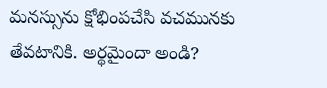మనస్సును క్షోభింపచేసి వచమునకు తేవటానికి. అర్థమైందా అండి?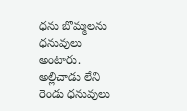ధను బొమ్మలను ధనువులు అంటారు. అల్లిచాడు లేని రెండు ధనువులు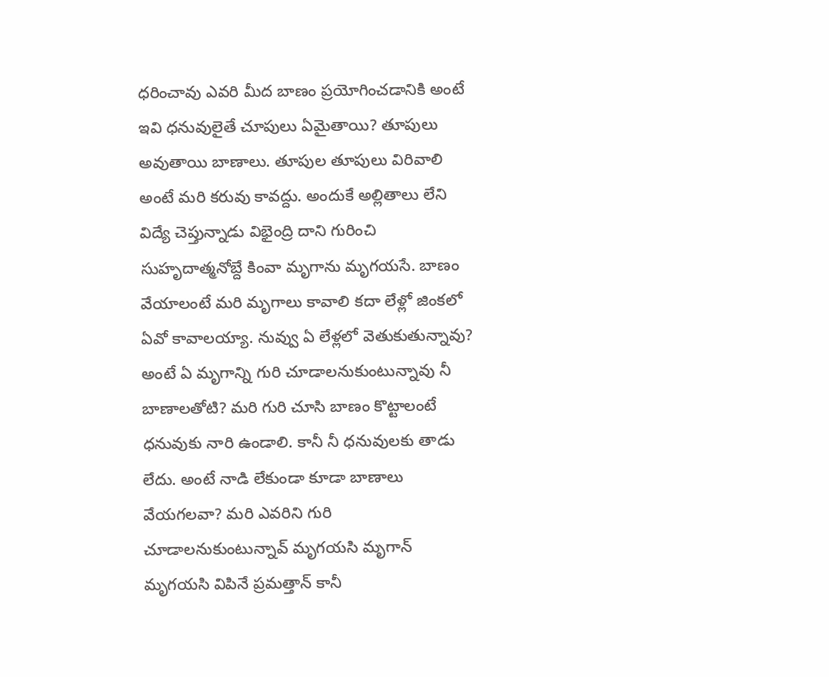ధరించావు ఎవరి మీద బాణం ప్రయోగించడానికి అంటే ఇవి ధనువులైతే చూపులు ఏమైతాయి? తూపులు అవుతాయి బాణాలు. తూపుల తూపులు విరివాలి అంటే మరి కరువు కావద్దు. అందుకే అల్లితాలు లేని విద్యే చెప్తున్నాడు విభైంద్రి దాని గురించి సుహృదాత్మనోబ్దే కింవా మృగాను మృగయసే. బాణం వేయాలంటే మరి మృగాలు కావాలి కదా లేళ్లో జింకలో ఏవో కావాలయ్యా. నువ్వు ఏ లేళ్లలో వెతుకుతున్నావు? అంటే ఏ మృగాన్ని గురి చూడాలనుకుంటున్నావు నీ బాణాలతోటి? మరి గురి చూసి బాణం కొట్టాలంటే ధనువుకు నారి ఉండాలి. కానీ నీ ధనువులకు తాడు లేదు. అంటే నాడి లేకుండా కూడా బాణాలు వేయగలవా? మరి ఎవరిని గురి చూడాలనుకుంటున్నావ్ మృగయసి మృగాన్ మృగయసి విపినే ప్రమత్తాన్ కానీ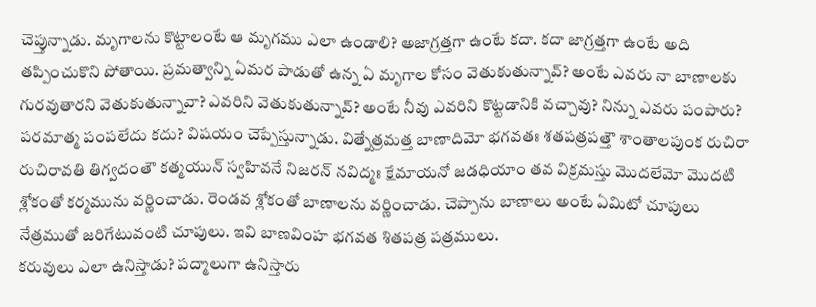చెప్తున్నాడు. మృగాలను కొట్టాలంటే ఆ మృగము ఎలా ఉండాలి? అజాగ్రత్తగా ఉంటే కదా. కదా జాగ్రత్తగా ఉంటే అది తప్పించుకొని పోతాయి. ప్రమత్వాన్ని ఏమర పాడుతో ఉన్న ఏ మృగాల కోసం వెతుకుతున్నావ్? అంటే ఎవరు నా బాణాలకు గురవుతారని వెతుకుతున్నావా? ఎవరిని వెతుకుతున్నావ్? అంటే నీవు ఎవరిని కొట్టడానికి వచ్చావు? నిన్ను ఎవరు పంపారు? పరమాత్మ పంపలేదు కదు? విషయం చెప్పేస్తున్నాడు. విత్నేత్రమత్త బాణాదిమో భగవతః శతపత్రపత్తౌ శాంతాలపుంక రుచిరా రుచిరావతి తిగ్వదంతౌ కత్మయున్ స్వహివనే నిజరన్ నవిద్మః క్షేమాయనో జడధియాం తవ విక్రమస్తు మొదలేమో మొదటి శ్లోకంతో కర్మమును వర్ణించాడు. రెండవ శ్లోకంతో బాణాలను వర్ణించాడు. చెప్పాను బాణాలు అంటే ఏమిటో చూపులు నేత్రముతో జరిగేటువంటి చూపులు. ఇవి బాణవింహ భగవత శితపత్ర పత్రములు.
కరువులు ఎలా ఉనిస్తాడు? పద్మాలుగా ఉనిస్తారు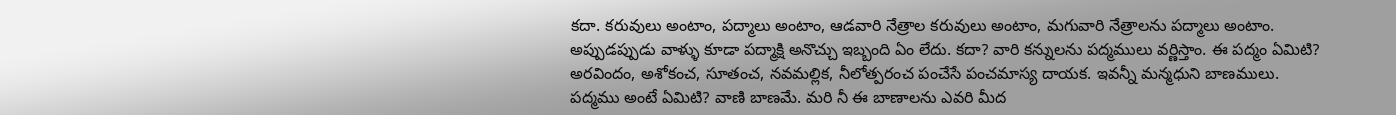కదా. కరువులు అంటాం, పద్మాలు అంటాం, ఆడవారి నేత్రాల కరువులు అంటాం, మగువారి నేత్రాలను పద్మాలు అంటాం. అప్పుడప్పుడు వాళ్ళు కూడా పద్మాక్షి అనొచ్చు ఇబ్బంది ఏం లేదు. కదా? వారి కన్నులను పద్మములు వర్ణిస్తాం. ఈ పద్మం ఏమిటి? అరవిందం, అశోకంచ, సూతంచ, నవమల్లిక, నీలోత్పరంచ పంచేసే పంచమాస్య దాయక. ఇవన్నీ మన్మధుని బాణములు. పద్మము అంటే ఏమిటి? వాణి బాణమే. మరి నీ ఈ బాణాలను ఎవరి మీద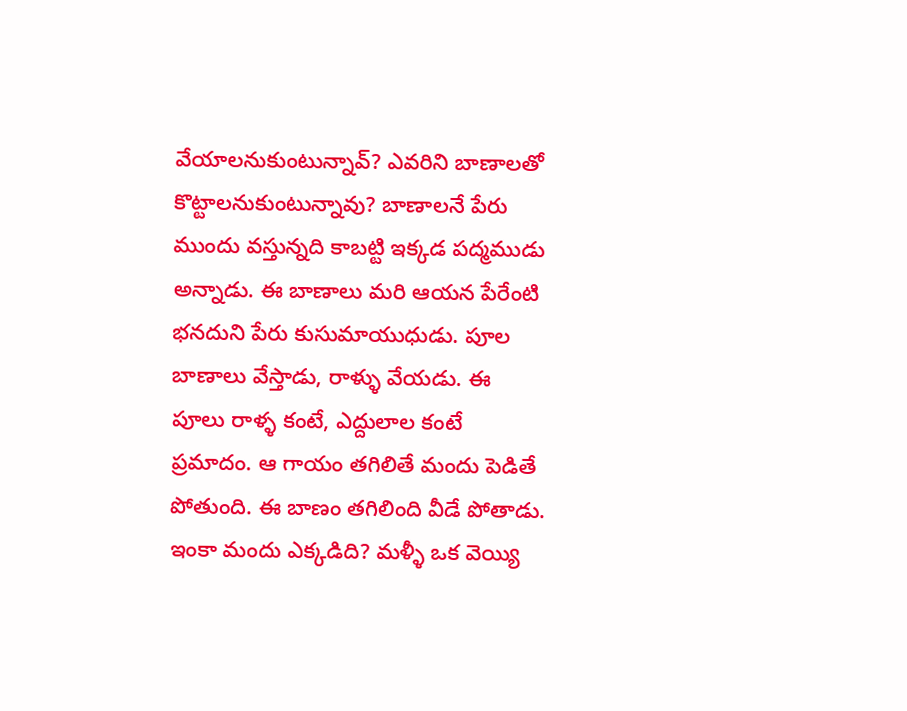వేయాలనుకుంటున్నావ్? ఎవరిని బాణాలతో కొట్టాలనుకుంటున్నావు? బాణాలనే పేరు ముందు వస్తున్నది కాబట్టి ఇక్కడ పద్మముడు అన్నాడు. ఈ బాణాలు మరి ఆయన పేరేంటి భనదుని పేరు కుసుమాయుధుడు. పూల బాణాలు వేస్తాడు, రాళ్ళు వేయడు. ఈ పూలు రాళ్ళ కంటే, ఎద్దులాల కంటే ప్రమాదం. ఆ గాయం తగిలితే మందు పెడితే పోతుంది. ఈ బాణం తగిలింది వీడే పోతాడు. ఇంకా మందు ఎక్కడిది? మళ్ళీ ఒక వెయ్యి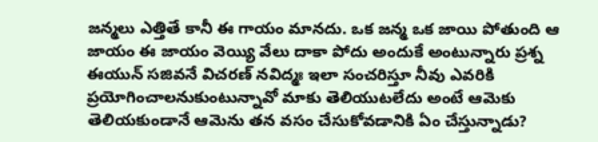జన్మలు ఎత్తితే కానీ ఈ గాయం మానదు. ఒక జన్మ ఒక జాయి పోతుంది ఆ జాయం ఈ జాయం వెయ్యి వేలు దాకా పోదు అందుకే అంటున్నారు ప్రశ్న ఈయున్ సజివనే విచరణ్ నవిద్మః ఇలా సంచరిస్తూ నీవు ఎవరికి ప్రయోగించాలనుకుంటున్నావో మాకు తెలియుటలేదు అంటే ఆమెకు తెలియకుండానే ఆమెను తన వసం చేసుకోవడానికి ఏం చేస్తున్నాడు?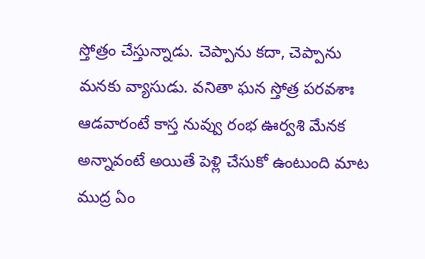స్తోత్రం చేస్తున్నాడు. చెప్పాను కదా, చెప్పాను మనకు వ్యాసుడు. వనితా ఘన స్తోత్ర పరవశాః ఆడవారంటే కాస్త నువ్వు రంభ ఊర్వశి మేనక అన్నావంటే అయితే పెళ్లి చేసుకో ఉంటుంది మాట ముద్ర ఏం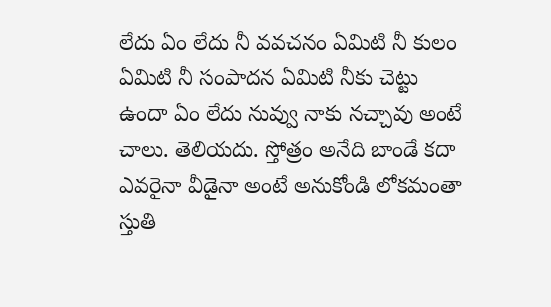లేదు ఏం లేదు నీ వవచనం ఏమిటి నీ కులం ఏమిటి నీ సంపాదన ఏమిటి నీకు చెట్టు ఉందా ఏం లేదు నువ్వు నాకు నచ్చావు అంటే చాలు. తెలియదు. స్తోత్రం అనేది బాండే కదా ఎవరైనా వీడైనా అంటే అనుకోండి లోకమంతా స్తుతి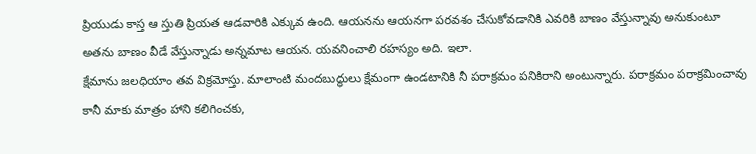ప్రియుడు కాస్త ఆ స్తుతి ప్రియత ఆడవారికి ఎక్కువ ఉంది. ఆయనను ఆయనగా పరవశం చేసుకోవడానికి ఎవరికి బాణం వేస్తున్నావు అనుకుంటూ అతను బాణం వీడే వేస్తున్నాడు అన్నమాట ఆయన. యవనించాలి రహస్యం అది. ఇలా.
క్షేమాను జలధియాం తవ విక్రమోస్తు. మాలాంటి మందబుద్ధులు క్షేమంగా ఉండటానికి నీ పరాక్రమం పనికిరాని అంటున్నారు. పరాక్రమం పరాక్రమించావు కానీ మాకు మాత్రం హాని కలిగించకు,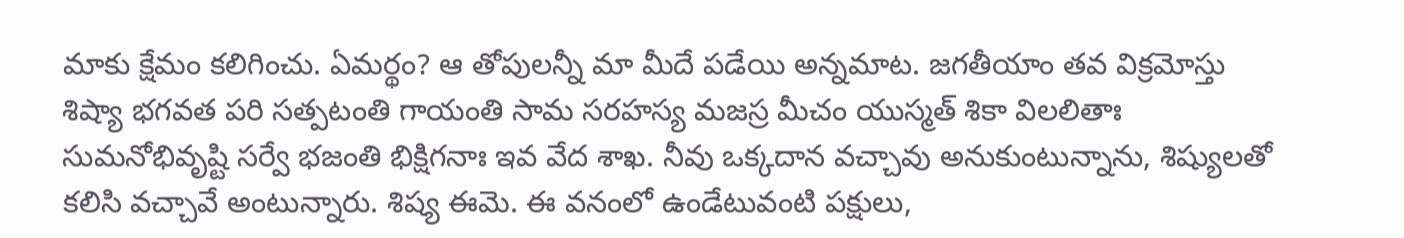మాకు క్షేమం కలిగించు. ఏమర్థం? ఆ తోపులన్నీ మా మీదే పడేయి అన్నమాట. జగతీయాం తవ విక్రమోస్తు శిష్యా భగవత పరి సత్పటంతి గాయంతి సామ సరహస్య మజస్ర మీచం యుస్మత్ శికా విలలితాః సుమనోభివృష్టి సర్వే భజంతి భిక్షిగనాః ఇవ వేద శాఖ. నీవు ఒక్కదాన వచ్చావు అనుకుంటున్నాను, శిష్యులతో కలిసి వచ్చావే అంటున్నారు. శిష్య ఈమె. ఈ వనంలో ఉండేటువంటి పక్షులు,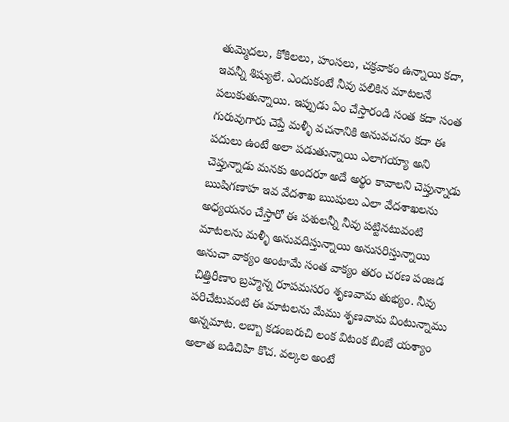తుమ్మెదలు, కోకిలలు, హంసలు, చక్రవాకం ఉన్నాయి కదా, ఇవన్నీ శిష్యులే. ఎందుకంటే నీవు పలికిన మాటలనే పలుకుతున్నాయి. ఇప్పుడు ఏం చేస్తారండి సంత కదా సంత గురువుగారు చెప్తే మళ్ళీ వచనానికి అనువచనం కదా ఈ పదులు ఉంటే అలా పడుతున్నాయి ఎలాగయ్యా అని చెప్తున్నాడు మనకు అందరూ అదే అర్థం కావాలని చెప్తున్నాడు ఋషిగణాహ ఇవ వేదశాఖ ఋషులు ఎలా వేదశాఖలను అధ్యయనం చేస్తారో ఈ పశులన్నీ నీవు పట్టినటువంటి మాటలను మళ్ళీ అనువదిస్తున్నాయి అనుసరిస్తున్నాయి అనుచా వాక్యం అంటామే సంత వాక్యం తరం చరణ పంజడ చిత్తిరీణాం బ్రహ్మన్న రూపమసరం శృణవామ తుభ్యం. నీవు పరిచేటువంటి ఈ మాటలను మేము శృణవామ వింటున్నాము అన్నమాట. లబ్బా కడంబరుచి లంక విటంక బింబే యశ్యాం అలాత బడిచిహి కొచ. వల్కల అంటే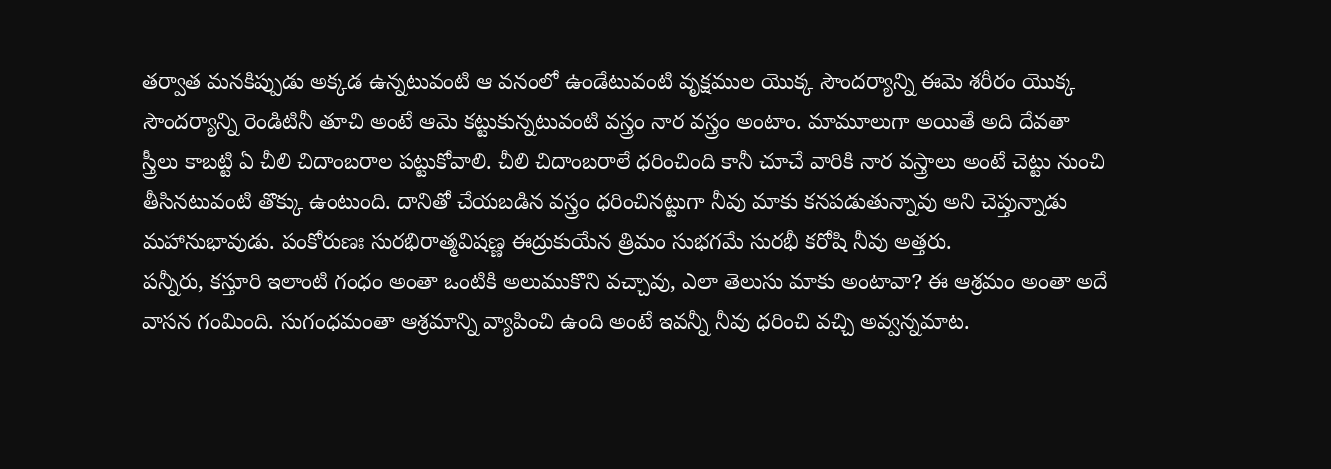తర్వాత మనకిప్పుడు అక్కడ ఉన్నటువంటి ఆ వనంలో ఉండేటువంటి వృక్షముల యొక్క సౌందర్యాన్ని ఈమె శరీరం యొక్క సౌందర్యాన్ని రెండిటినీ తూచి అంటే ఆమె కట్టుకున్నటువంటి వస్త్రం నార వస్త్రం అంటాం. మామూలుగా అయితే అది దేవతా స్త్రీలు కాబట్టి ఏ చీలి చిదాంబరాల పట్టుకోవాలి. చీలి చిదాంబరాలే ధరించింది కానీ చూచే వారికి నార వస్త్రాలు అంటే చెట్టు నుంచి తీసినటువంటి తొక్కు ఉంటుంది. దానితో చేయబడిన వస్త్రం ధరించినట్టుగా నీవు మాకు కనపడుతున్నావు అని చెప్తున్నాడు మహానుభావుడు. పంకోరుణః సురభిరాత్మవిషణ్ణ ఈద్రుకుయేన త్రిమం సుభగమే సురభీ కరోషి నీవు అత్తరు.
పన్నీరు, కస్తూరి ఇలాంటి గంధం అంతా ఒంటికి అలుముకొని వచ్చావు, ఎలా తెలుసు మాకు అంటావా? ఈ ఆశ్రమం అంతా అదే వాసన గంమింది. సుగంధమంతా ఆశ్రమాన్ని వ్యాపించి ఉంది అంటే ఇవన్నీ నీవు ధరించి వచ్చి అవ్వన్నమాట.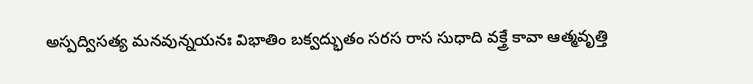అస్పద్విసత్య మనవున్నయనః విభాతిం బక్వద్భుతం సరస రాస సుధాది వక్త్రే కావా ఆత్మవృత్తి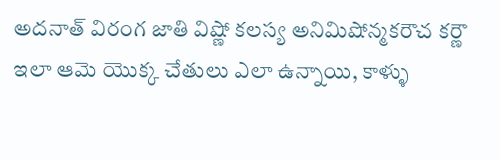అదనాత్ విరంగ జాతి విష్ణో కలస్య అనిమిషోన్మకరౌచ కర్ణౌ ఇలా ఆమె యొక్క చేతులు ఎలా ఉన్నాయి, కాళ్ళు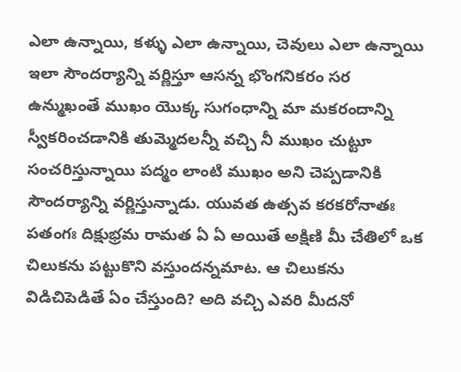ఎలా ఉన్నాయి, కళ్ళు ఎలా ఉన్నాయి, చెవులు ఎలా ఉన్నాయి ఇలా సౌందర్యాన్ని వర్ణిస్తూ ఆసన్న భొంగనికరం సర ఉన్ముఖంతే ముఖం యొక్క సుగంధాన్ని మా మకరందాన్ని స్వీకరించడానికి తుమ్మెదలన్నీ వచ్చి నీ ముఖం చుట్టూ సంచరిస్తున్నాయి పద్మం లాంటి ముఖం అని చెప్పడానికి సౌందర్యాన్ని వర్ణిస్తున్నాడు. యువత ఉత్సవ కరకరోనాతః పతంగః దిక్షుభ్రమ రామత ఏ ఏ అయితే అక్షిణి మీ చేతిలో ఒక చిలుకను పట్టుకొని వస్తుందన్నమాట. ఆ చిలుకను విడిచిపెడితే ఏం చేస్తుంది? అది వచ్చి ఎవరి మీదనో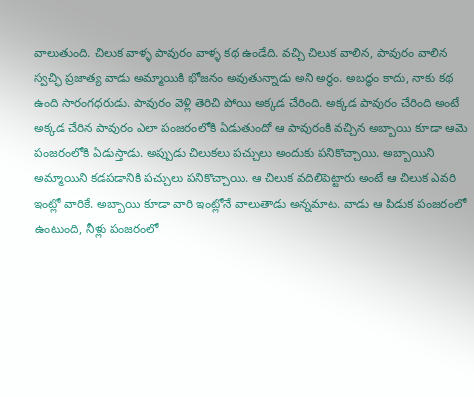వాలుతుంది. చిలుక వాళ్ళ పావురం వాళ్ళ కథ ఉండేది. వచ్చి చిలుక వాలిన, పావురం వాలిన స్వచ్ఛి ప్రజాత్య వాడు అమ్మాయికి భోజనం అవుతున్నాడు అని అర్థం. అబద్ధం కాదు, నాకు కథ ఉంది సారంగధరుడు. పావురం వెళ్లి తెరిచి పోయి అక్కడ చేరింది. అక్కడ పావురం చేరింది అంటే అక్కడ చేరిన పావురం ఎలా పంజరంలోకి ఏడుతుందో ఆ పావురంకి వచ్చిన అబ్బాయి కూడా ఆమె పంజరంలోకి ఏడుస్తాడు. అప్పుడు చిలుకలు పచ్చులు అందుకు పనికొచ్చాయి. అబ్బాయిని అమ్మాయిని కడపడానికి పచ్చులు పనికొచ్చాయి. ఆ చిలుక వదిలిపెట్టారు అంటే ఆ చిలుక ఎవరి ఇంట్లో వారికే. అబ్బాయి కూడా వారి ఇంట్లోనే వాలుతాడు అన్నమాట. వాడు ఆ పిడుక పంజరంలో ఉంటుంది, నీళ్లు పంజరంలో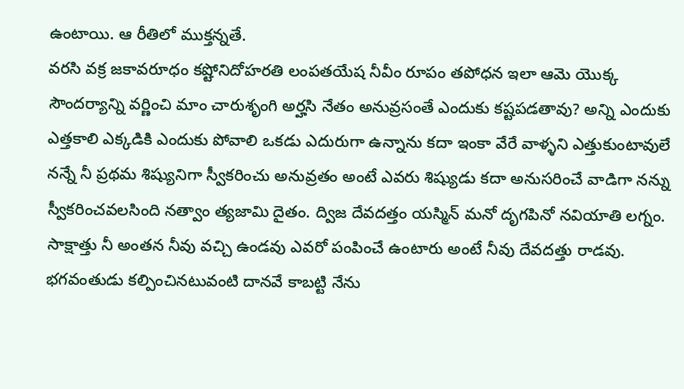ఉంటాయి. ఆ రీతిలో ముక్తన్నతే.
వరసి వక్ర జకావరూధం కష్టోనిదోహరతి లంపతయేష నీవీం రూపం తపోధన ఇలా ఆమె యొక్క సౌందర్యాన్ని వర్ణించి మాం చారుశృంగి అర్హసి నేతం అనువ్రసంతే ఎందుకు కష్టపడతావు? అన్ని ఎందుకు ఎత్తకాలి ఎక్కడికి ఎందుకు పోవాలి ఒకడు ఎదురుగా ఉన్నాను కదా ఇంకా వేరే వాళ్ళని ఎత్తుకుంటావులే నన్నే నీ ప్రథమ శిష్యునిగా స్వీకరించు అనువ్రతం అంటే ఎవరు శిష్యుడు కదా అనుసరించే వాడిగా నన్ను స్వీకరించవలసింది నత్వాం త్యజామి దైతం. ద్విజ దేవదత్తం యస్మిన్ మనో దృగపినో నవియాతి లగ్నం. సాక్షాత్తు నీ అంతన నీవు వచ్చి ఉండవు ఎవరో పంపించే ఉంటారు అంటే నీవు దేవదత్తు రాడవు. భగవంతుడు కల్పించినటువంటి దానవే కాబట్టి నేను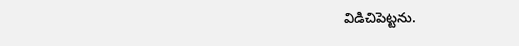విడిచిపెట్టను.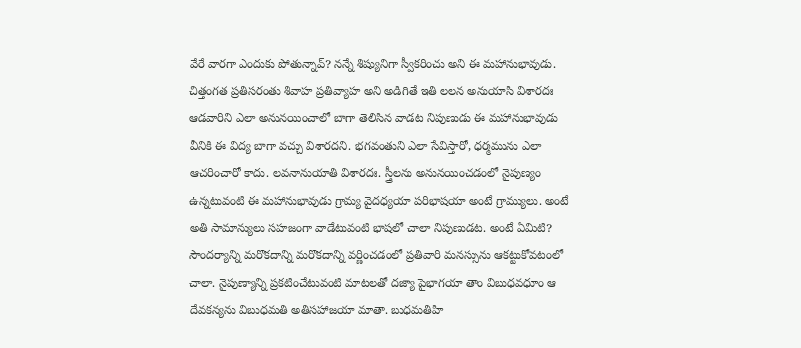వేరే వారగా ఎందుకు పోతున్నావ్? నన్నే శిష్యునిగా స్వీకరించు అని ఈ మహానుభావుడు. చిత్తంగత ప్రతిసరంతు శివాహ ప్రతివ్యాహ అని అడిగితే ఇతి లలన అనుయాసి విశారదః ఆడవారిని ఎలా అనునయించాలో బాగా తెలిసిన వాడట నిపుణుడు ఈ మహానుభావుడు వీనికి ఈ విద్య బాగా వచ్చు విశారదని. భగవంతుని ఎలా సేవిస్తారో, ధర్మమును ఎలా ఆచరించారో కాదు. లవనానుయాతి విశారదః. స్త్రీలను అనునయించడంలో నైపుణ్యం ఉన్నటువంటి ఈ మహానుభావుడు గ్రామ్య వైదధ్యయా పరిభాషయా అంటే గ్రామ్యులు. అంటే అతి సామాన్యులు సహజంగా వాడేటువంటి భాషలో చాలా నిపుణుడట. అంటే ఏమిటి? సౌందర్యాన్ని మరొకదాన్ని మరొకదాన్ని వర్ణించడంలో ప్రతివారి మనస్సును ఆకట్టుకోవటంలో చాలా. నైపుణ్యాన్ని ప్రకటించేటువంటి మాటలతో దజ్యా పైభాగయా తాం విబుధవధూం ఆ దేవకన్యను విబుధమతి అతిసహాజయా మాతా. బుధమతిహి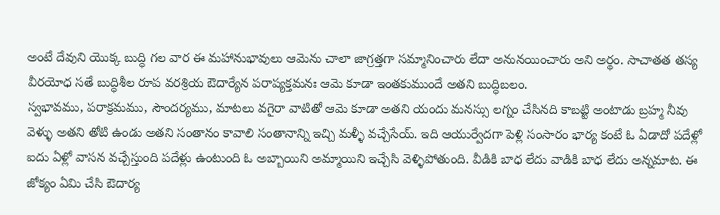అంటే దేవుని యొక్క బుద్ధి గల వార ఈ మహానుభావులు ఆమెను చాలా జాగ్రత్తగా సమ్మానించారు లేదా అనునయించారు అని అర్థం. సాచాతత తస్య వీరయోధ సతే బుద్ధిశీల రూప వరశ్రియ ఔదార్యేన పరాప్యక్తమనః ఆమె కూడా ఇంతకుముందే అతని బుద్ధిబలం.
స్వభావము, పరాక్రమము, సౌందర్యము, మాటలు వగైరా వాటితో ఆమె కూడా అతని యందు మనస్సు లగ్నం చేసినది కాబట్టి అంటాడు బ్రహ్మ నీవు వెళ్ళు అతని తోటి ఉండు అతని సంతానం కావాలి సంతానాన్ని ఇచ్చి మళ్ళీ వచ్చేసేయ్. ఇది ఆయుర్వేదగా పెళ్లి సంసారం భార్య కంటే ఓ ఏడాదో పదేళ్లో ఐదు ఏళ్లో వాసన వచ్చేస్తుంది పదేళ్లు ఉంటుంది ఓ అబ్బాయిని అమ్మాయిని ఇచ్చేసి వెళ్ళిపోతుంది. వీడికి బాధ లేదు వాడికి బాధ లేదు అన్నమాట. ఈ జోక్యం ఏమి చేసి ఔదార్య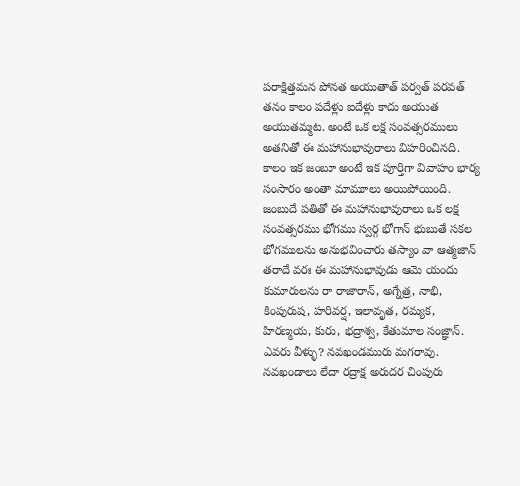పరాక్షిత్తమన పోనత అయుతాత్ పర్వత్ పరవత్ తనం కాలం పదేళ్లు ఐదేళ్లు కాదు అయుత అయుతమ్మట. అంటే ఒక లక్ష సంవత్సరములు అతనితో ఈ మహానుభావురాలు విహరించినది. కాలం ఇక జంబూ అంటే ఇక పూర్తిగా వివాహం భార్య సంసారం అంతా మామూలు అయిపోయింది. జంబుదే పతితో ఈ మహానుభావురాలు ఒక లక్ష సంవత్సరము భోగము స్వర్గ భోగాన్ భుబుతే సకల భోగములను అనుభవించారు తస్యాం వా ఆత్మజాన్ తరాదే వరః ఈ మహానుభావుడు ఆమె యందు కుమారులను రా రాజారాన్, అగ్నేత్ర, నాభి, కింపురుష, హరివర్ష, ఇలావృత, రమ్యక, హిరణ్మయ, కురు, భద్రాశ్వ, కేతుమాల సంజ్ఞాన్. ఎవరు వీళ్ళు? నవఖండమురు మగరావు. నవఖండాలు లేదా రద్రాక్ష అరుదర చింపురు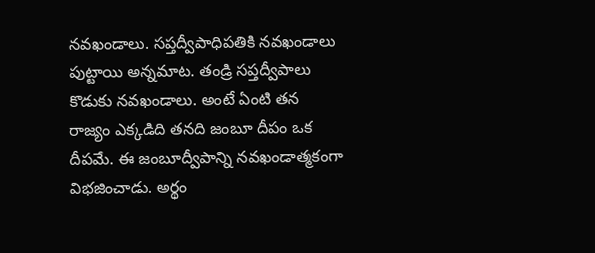నవఖండాలు. సప్తద్వీపాధిపతికి నవఖండాలు పుట్టాయి అన్నమాట. తండ్రి సప్తద్వీపాలు కొడుకు నవఖండాలు. అంటే ఏంటి తన రాజ్యం ఎక్కడిది తనది జంబూ దీపం ఒక దీపమే. ఈ జంబూద్వీపాన్ని నవఖండాత్మకంగా విభజించాడు. అర్థం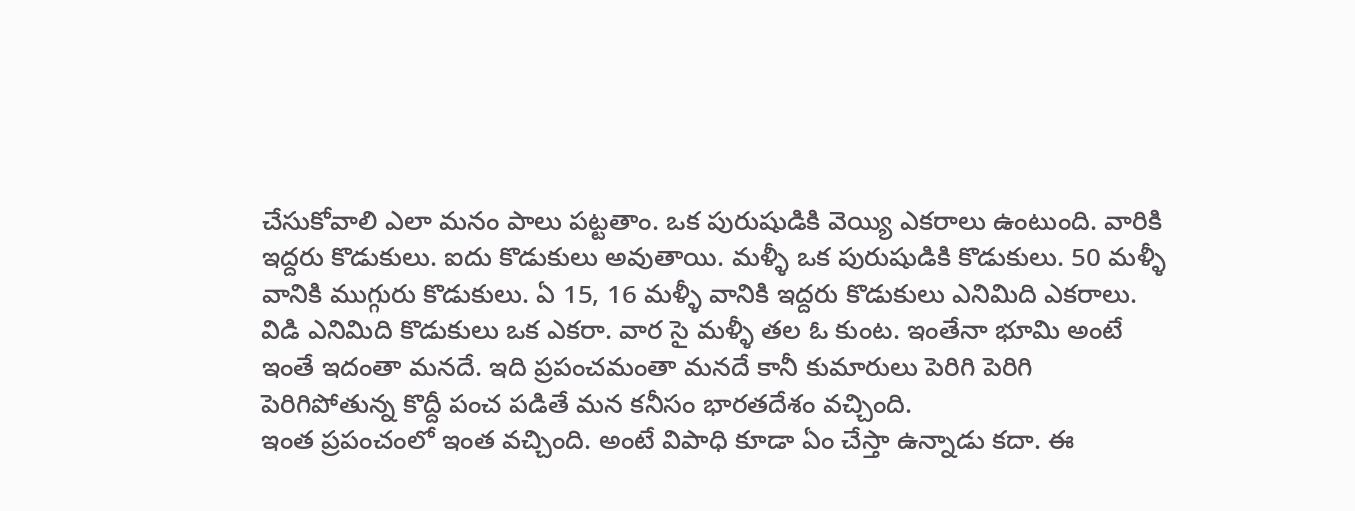చేసుకోవాలి ఎలా మనం పాలు పట్టతాం. ఒక పురుషుడికి వెయ్యి ఎకరాలు ఉంటుంది. వారికి ఇద్దరు కొడుకులు. ఐదు కొడుకులు అవుతాయి. మళ్ళీ ఒక పురుషుడికి కొడుకులు. 50 మళ్ళీ వానికి ముగ్గురు కొడుకులు. ఏ 15, 16 మళ్ళీ వానికి ఇద్దరు కొడుకులు ఎనిమిది ఎకరాలు. విడి ఎనిమిది కొడుకులు ఒక ఎకరా. వార సై మళ్ళీ తల ఓ కుంట. ఇంతేనా భూమి అంటే ఇంతే ఇదంతా మనదే. ఇది ప్రపంచమంతా మనదే కానీ కుమారులు పెరిగి పెరిగి పెరిగిపోతున్న కొద్దీ పంచ పడితే మన కనీసం భారతదేశం వచ్చింది.
ఇంత ప్రపంచంలో ఇంత వచ్చింది. అంటే విపాధి కూడా ఏం చేస్తా ఉన్నాడు కదా. ఈ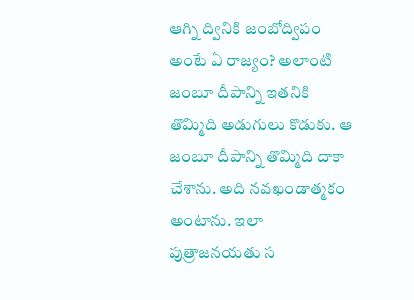ఆగ్ని ద్వినికి జంబోద్విపం అంటే ఏ రాజ్యం? అలాంటి జంబూ దీపాన్ని ఇతనికి తొమ్మిది అడుగులు కొడుకు. ఆ జంబూ దీపాన్ని తొమ్మిది దాకా చేశాను. అది నవఖండాత్మకం అంటాను. ఇలా పుత్రాజనయతు స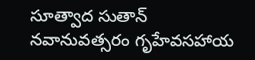సూత్వాద సుతాన్ నవానువత్సరం గృహేవసహాయ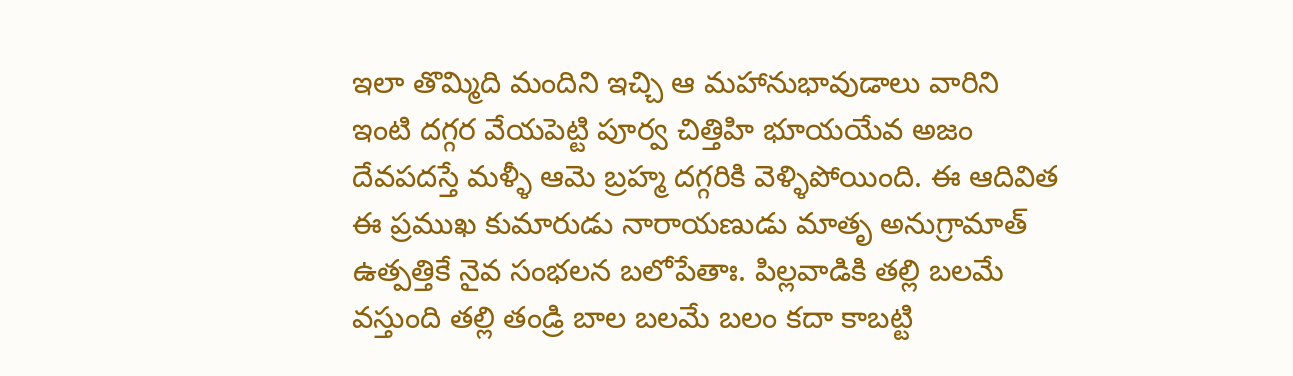ఇలా తొమ్మిది మందిని ఇచ్చి ఆ మహానుభావుడాలు వారిని ఇంటి దగ్గర వేయపెట్టి పూర్వ చిత్తిహి భూయయేవ అజం దేవపదస్తే మళ్ళీ ఆమె బ్రహ్మ దగ్గరికి వెళ్ళిపోయింది. ఈ ఆదివిత ఈ ప్రముఖ కుమారుడు నారాయణుడు మాతృ అనుగ్రామాత్ ఉత్పత్తికే నైవ సంభలన బలోపేతాః. పిల్లవాడికి తల్లి బలమే వస్తుంది తల్లి తండ్రి బాల బలమే బలం కదా కాబట్టి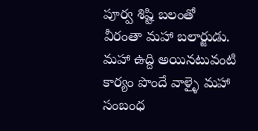పూర్వ శిష్టి బలంతో వీరంతా మహా బలార్జుడు. మహా ఉద్ది అయినటువంటి కార్యం పొందే వాళ్ళై మహా సంబంధ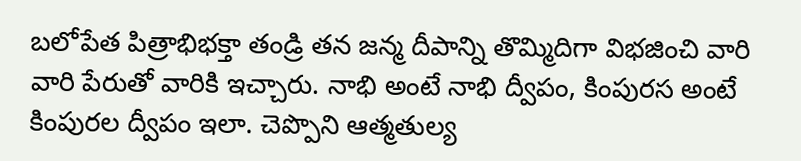బలోపేత పిత్రాభిభక్తా తండ్రి తన జన్మ దీపాన్ని తొమ్మిదిగా విభజించి వారి వారి పేరుతో వారికి ఇచ్చారు. నాభి అంటే నాభి ద్వీపం, కింపురస అంటే కింపురల ద్వీపం ఇలా. చెప్పొని ఆత్మతుల్య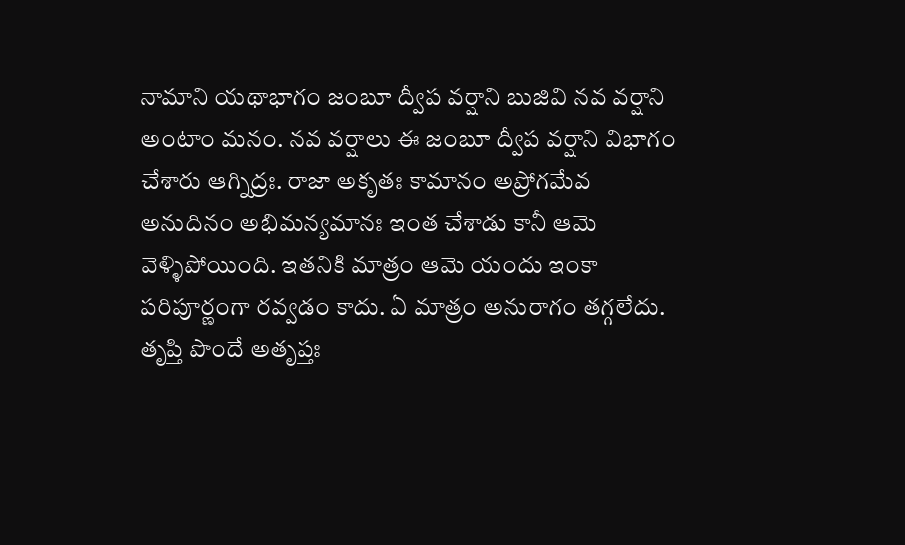నామాని యథాభాగం జంబూ ద్వీప వర్షాని బుజివి నవ వర్షాని అంటాం మనం. నవ వర్షాలు ఈ జంబూ ద్వీప వర్షాని విభాగం చేశారు ఆగ్నిద్రః. రాజా అకృతః కామానం అప్రోగమేవ అనుదినం అభిమన్యమానః ఇంత చేశాడు కానీ ఆమె వెళ్ళిపోయింది. ఇతనికి మాత్రం ఆమె యందు ఇంకా పరిపూర్ణంగా రవ్వడం కాదు. ఏ మాత్రం అనురాగం తగ్గలేదు. తృప్తి పొందే అతృప్తః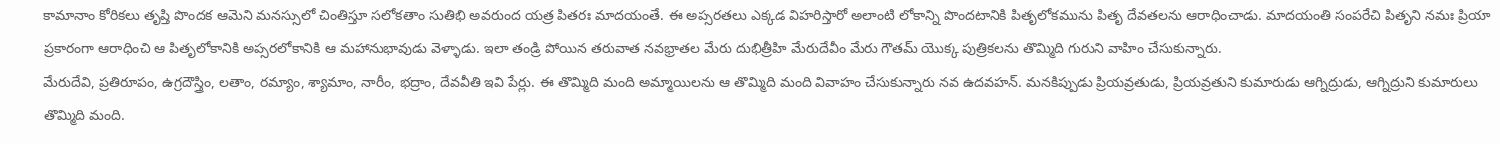కామానాం కోరికలు తృప్తి పొందక ఆమెని మనస్సులో చింతిస్తూ సలోకతాం సుతిభి అవరుంద యత్ర పితరః మాదయంతే. ఈ అప్సరతలు ఎక్కడ విహరిస్తారో అలాంటి లోకాన్ని పొందటానికి పితృలోకమును పితృ దేవతలను ఆరాధించాడు. మాదయంతి సంపరేచి పితృని నమః ప్రియా ప్రకారంగా ఆరాధించి ఆ పితృలోకానికి అప్సరలోకానికి ఆ మహానుభావుడు వెళ్ళాడు. ఇలా తండ్రి పోయిన తరువాత నవభ్రాతల మేరు దుభిత్రీహి మేరుదేవీం మేరు గౌతమ్ యొక్క పుత్రికలను తొమ్మిది గురుని వాహిం చేసుకున్నారు.
మేరుదేవి, ప్రతిరూపం, ఉగ్రదౌస్త్రిం, లతాం, రమ్యాం, శ్యామాం, నారీం, భద్రాం, దేవవీతి ఇవి పేర్లు. ఈ తొమ్మిది మంది అమ్మాయిలను ఆ తొమ్మిది మంది వివాహం చేసుకున్నారు నవ ఉదవహన్. మనకిప్పుడు ప్రియవ్రతుడు, ప్రియవ్రతుని కుమారుడు ఆగ్నిద్రుడు, ఆగ్నిద్రుని కుమారులు తొమ్మిది మంది.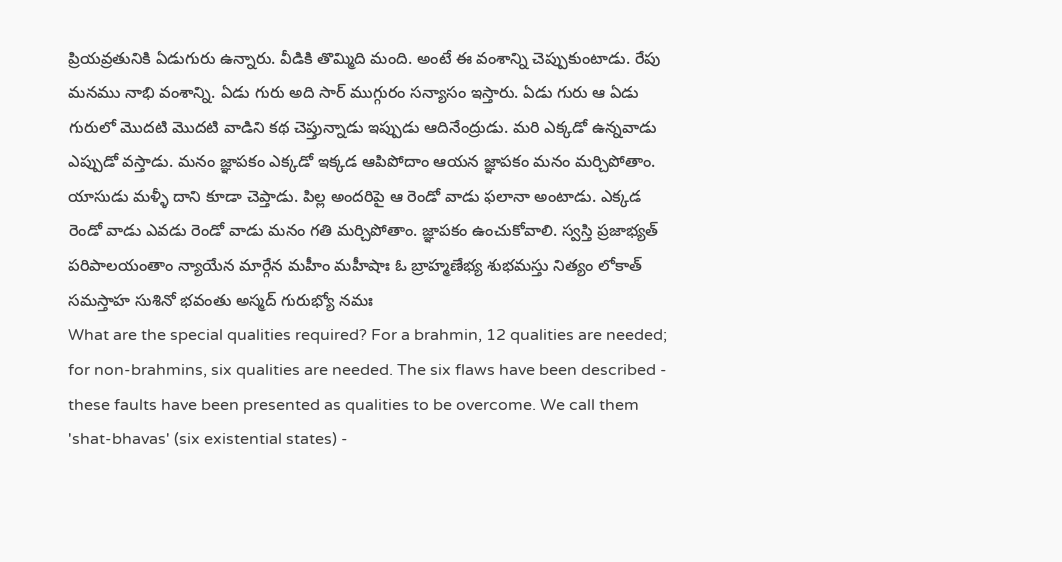ప్రియవ్రతునికి ఏడుగురు ఉన్నారు. వీడికి తొమ్మిది మంది. అంటే ఈ వంశాన్ని చెప్పుకుంటాడు. రేపు మనము నాభి వంశాన్ని. ఏడు గురు అది సార్ ముగ్గురం సన్యాసం ఇస్తారు. ఏడు గురు ఆ ఏడు గురులో మొదటి మొదటి వాడిని కథ చెప్తున్నాడు ఇప్పుడు ఆదినేంద్రుడు. మరి ఎక్కడో ఉన్నవాడు ఎప్పుడో వస్తాడు. మనం జ్ఞాపకం ఎక్కడో ఇక్కడ ఆపిపోదాం ఆయన జ్ఞాపకం మనం మర్చిపోతాం. యాసుడు మళ్ళీ దాని కూడా చెప్తాడు. పిల్ల అందరిపై ఆ రెండో వాడు ఫలానా అంటాడు. ఎక్కడ రెండో వాడు ఎవడు రెండో వాడు మనం గతి మర్చిపోతాం. జ్ఞాపకం ఉంచుకోవాలి. స్వస్తి ప్రజాభ్యత్ పరిపాలయంతాం న్యాయేన మార్గేన మహీం మహీషాః ఓ బ్రాహ్మణేభ్య శుభమస్తు నిత్యం లోకాత్ సమస్తాహ సుశినో భవంతు అస్మద్ గురుభ్యో నమః
What are the special qualities required? For a brahmin, 12 qualities are needed; for non-brahmins, six qualities are needed. The six flaws have been described - these faults have been presented as qualities to be overcome. We call them 'shat-bhavas' (six existential states) -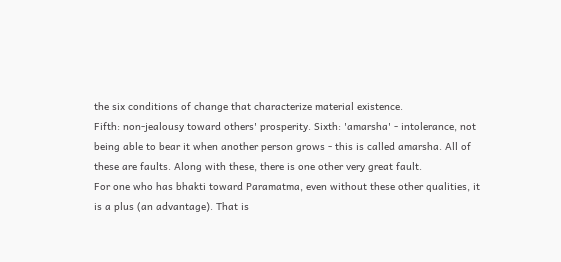the six conditions of change that characterize material existence.
Fifth: non-jealousy toward others' prosperity. Sixth: 'amarsha' - intolerance, not being able to bear it when another person grows - this is called amarsha. All of these are faults. Along with these, there is one other very great fault.
For one who has bhakti toward Paramatma, even without these other qualities, it is a plus (an advantage). That is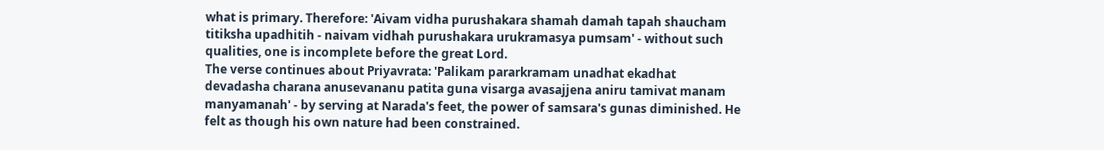what is primary. Therefore: 'Aivam vidha purushakara shamah damah tapah shaucham titiksha upadhitih - naivam vidhah purushakara urukramasya pumsam' - without such qualities, one is incomplete before the great Lord.
The verse continues about Priyavrata: 'Palikam pararkramam unadhat ekadhat devadasha charana anusevananu patita guna visarga avasajjena aniru tamivat manam manyamanah' - by serving at Narada's feet, the power of samsara's gunas diminished. He felt as though his own nature had been constrained.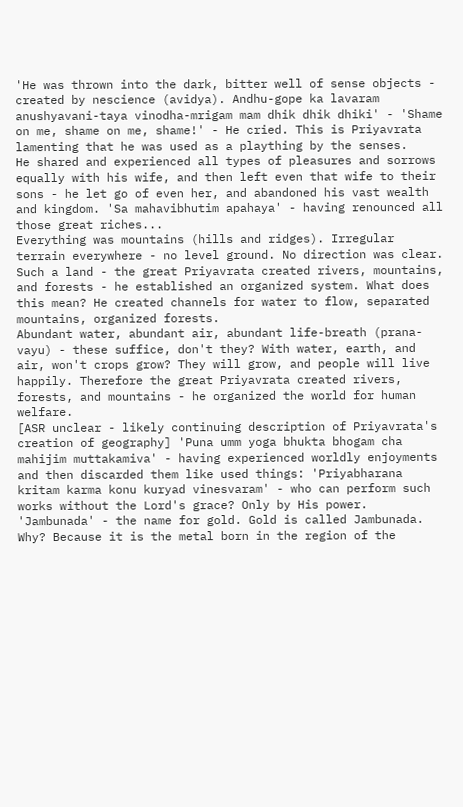'He was thrown into the dark, bitter well of sense objects - created by nescience (avidya). Andhu-gope ka lavaram anushyavani-taya vinodha-mrigam mam dhik dhik dhiki' - 'Shame on me, shame on me, shame!' - He cried. This is Priyavrata lamenting that he was used as a plaything by the senses.
He shared and experienced all types of pleasures and sorrows equally with his wife, and then left even that wife to their sons - he let go of even her, and abandoned his vast wealth and kingdom. 'Sa mahavibhutim apahaya' - having renounced all those great riches...
Everything was mountains (hills and ridges). Irregular terrain everywhere - no level ground. No direction was clear. Such a land - the great Priyavrata created rivers, mountains, and forests - he established an organized system. What does this mean? He created channels for water to flow, separated mountains, organized forests.
Abundant water, abundant air, abundant life-breath (prana-vayu) - these suffice, don't they? With water, earth, and air, won't crops grow? They will grow, and people will live happily. Therefore the great Priyavrata created rivers, forests, and mountains - he organized the world for human welfare.
[ASR unclear - likely continuing description of Priyavrata's creation of geography] 'Puna umm yoga bhukta bhogam cha mahijim muttakamiva' - having experienced worldly enjoyments and then discarded them like used things: 'Priyabharana kritam karma konu kuryad vinesvaram' - who can perform such works without the Lord's grace? Only by His power.
'Jambunada' - the name for gold. Gold is called Jambunada. Why? Because it is the metal born in the region of the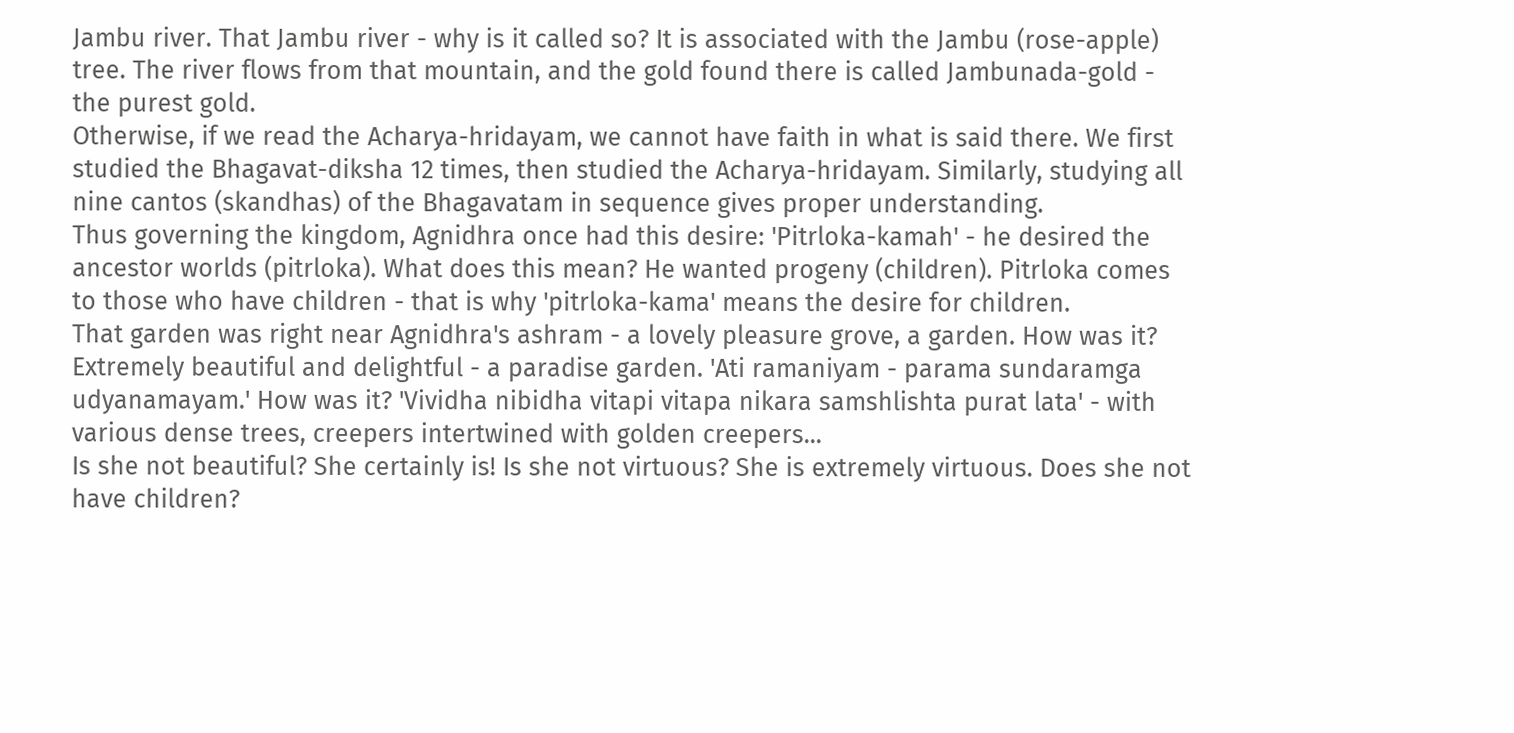Jambu river. That Jambu river - why is it called so? It is associated with the Jambu (rose-apple) tree. The river flows from that mountain, and the gold found there is called Jambunada-gold - the purest gold.
Otherwise, if we read the Acharya-hridayam, we cannot have faith in what is said there. We first studied the Bhagavat-diksha 12 times, then studied the Acharya-hridayam. Similarly, studying all nine cantos (skandhas) of the Bhagavatam in sequence gives proper understanding.
Thus governing the kingdom, Agnidhra once had this desire: 'Pitrloka-kamah' - he desired the ancestor worlds (pitrloka). What does this mean? He wanted progeny (children). Pitrloka comes to those who have children - that is why 'pitrloka-kama' means the desire for children.
That garden was right near Agnidhra's ashram - a lovely pleasure grove, a garden. How was it? Extremely beautiful and delightful - a paradise garden. 'Ati ramaniyam - parama sundaramga udyanamayam.' How was it? 'Vividha nibidha vitapi vitapa nikara samshlishta purat lata' - with various dense trees, creepers intertwined with golden creepers...
Is she not beautiful? She certainly is! Is she not virtuous? She is extremely virtuous. Does she not have children?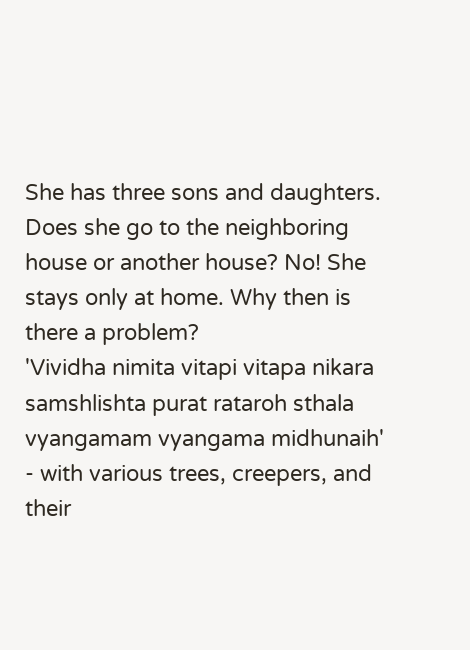She has three sons and daughters. Does she go to the neighboring house or another house? No! She stays only at home. Why then is there a problem?
'Vividha nimita vitapi vitapa nikara samshlishta purat rataroh sthala vyangamam vyangama midhunaih' - with various trees, creepers, and their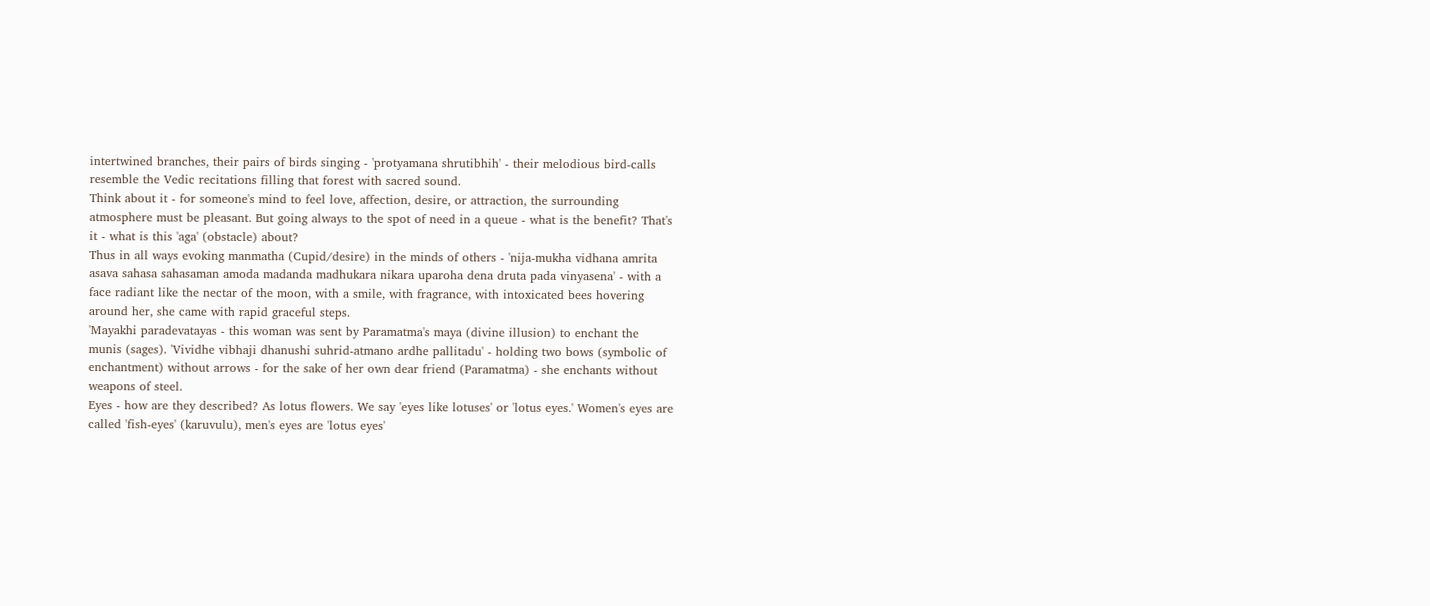intertwined branches, their pairs of birds singing - 'protyamana shrutibhih' - their melodious bird-calls resemble the Vedic recitations filling that forest with sacred sound.
Think about it - for someone's mind to feel love, affection, desire, or attraction, the surrounding atmosphere must be pleasant. But going always to the spot of need in a queue - what is the benefit? That's it - what is this 'aga' (obstacle) about?
Thus in all ways evoking manmatha (Cupid/desire) in the minds of others - 'nija-mukha vidhana amrita asava sahasa sahasaman amoda madanda madhukara nikara uparoha dena druta pada vinyasena' - with a face radiant like the nectar of the moon, with a smile, with fragrance, with intoxicated bees hovering around her, she came with rapid graceful steps.
'Mayakhi paradevatayas - this woman was sent by Paramatma's maya (divine illusion) to enchant the munis (sages). 'Vividhe vibhaji dhanushi suhrid-atmano ardhe pallitadu' - holding two bows (symbolic of enchantment) without arrows - for the sake of her own dear friend (Paramatma) - she enchants without weapons of steel.
Eyes - how are they described? As lotus flowers. We say 'eyes like lotuses' or 'lotus eyes.' Women's eyes are called 'fish-eyes' (karuvulu), men's eyes are 'lotus eyes'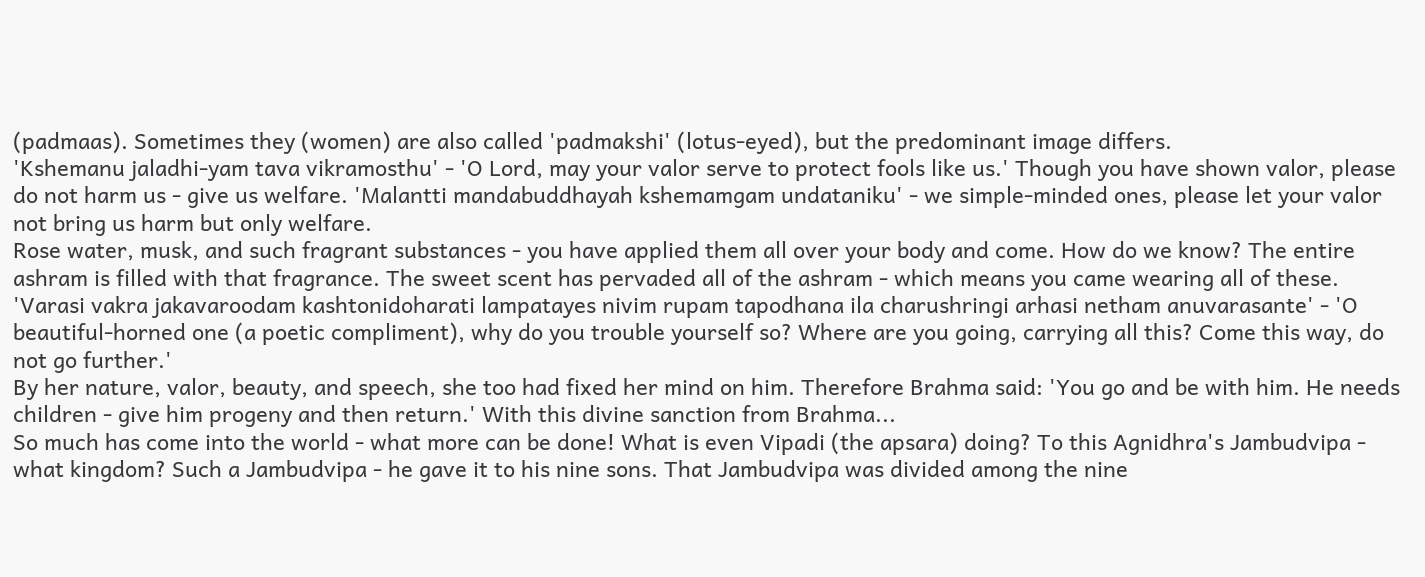(padmaas). Sometimes they (women) are also called 'padmakshi' (lotus-eyed), but the predominant image differs.
'Kshemanu jaladhi-yam tava vikramosthu' - 'O Lord, may your valor serve to protect fools like us.' Though you have shown valor, please do not harm us - give us welfare. 'Malantti mandabuddhayah kshemamgam undataniku' - we simple-minded ones, please let your valor not bring us harm but only welfare.
Rose water, musk, and such fragrant substances - you have applied them all over your body and come. How do we know? The entire ashram is filled with that fragrance. The sweet scent has pervaded all of the ashram - which means you came wearing all of these.
'Varasi vakra jakavaroodam kashtonidoharati lampatayes nivim rupam tapodhana ila charushringi arhasi netham anuvarasante' - 'O beautiful-horned one (a poetic compliment), why do you trouble yourself so? Where are you going, carrying all this? Come this way, do not go further.'
By her nature, valor, beauty, and speech, she too had fixed her mind on him. Therefore Brahma said: 'You go and be with him. He needs children - give him progeny and then return.' With this divine sanction from Brahma...
So much has come into the world - what more can be done! What is even Vipadi (the apsara) doing? To this Agnidhra's Jambudvipa - what kingdom? Such a Jambudvipa - he gave it to his nine sons. That Jambudvipa was divided among the nine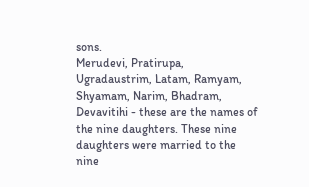sons.
Merudevi, Pratirupa, Ugradaustrim, Latam, Ramyam, Shyamam, Narim, Bhadram, Devavitihi - these are the names of the nine daughters. These nine daughters were married to the nine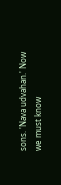sons. 'Nava udvahan.' Now we must know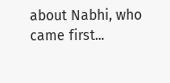about Nabhi, who came first...